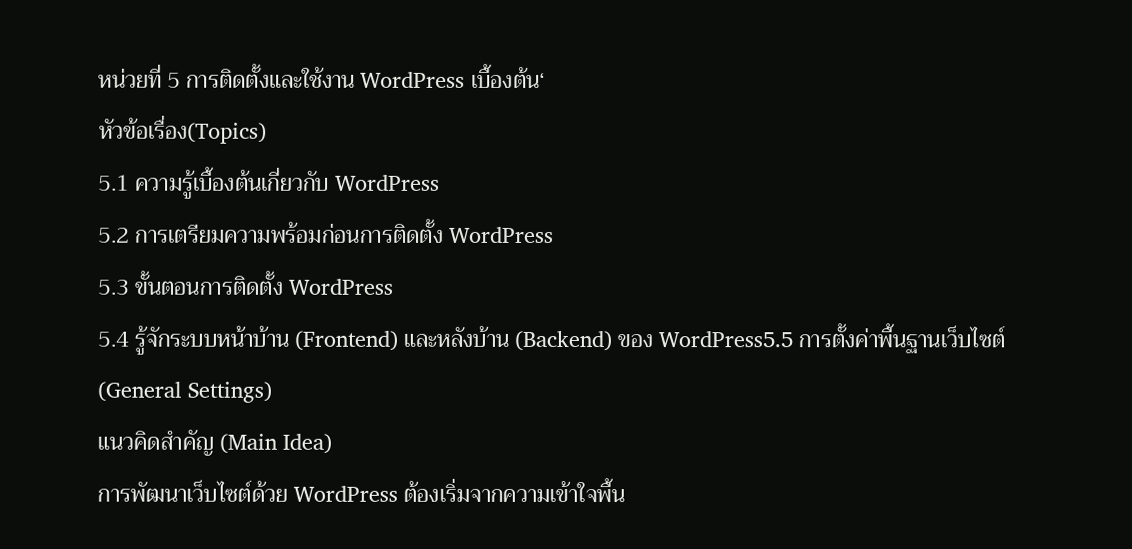หน่วยที่ 5 การติดตั้งและใช้งาน WordPress เบื้องต้น‘
หัวข้อเรื่อง(Topics)
5.1 ความรู้เบื้องต้นเกี่ยวกับ WordPress
5.2 การเตรียมความพร้อมก่อนการติดตั้ง WordPress
5.3 ขั้นตอนการติดตั้ง WordPress
5.4 รู้จักระบบหน้าบ้าน (Frontend) และหลังบ้าน (Backend) ของ WordPress5.5 การตั้งค่าพื้นฐานเว็บไซต์ (General Settings)
แนวคิดสำคัญ (Main Idea)
การพัฒนาเว็บไซต์ด้วย WordPress ต้องเริ่มจากความเข้าใจพื้น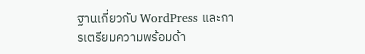ฐานเกี่ยวกับ WordPress และการเตรียมความพร้อมด้า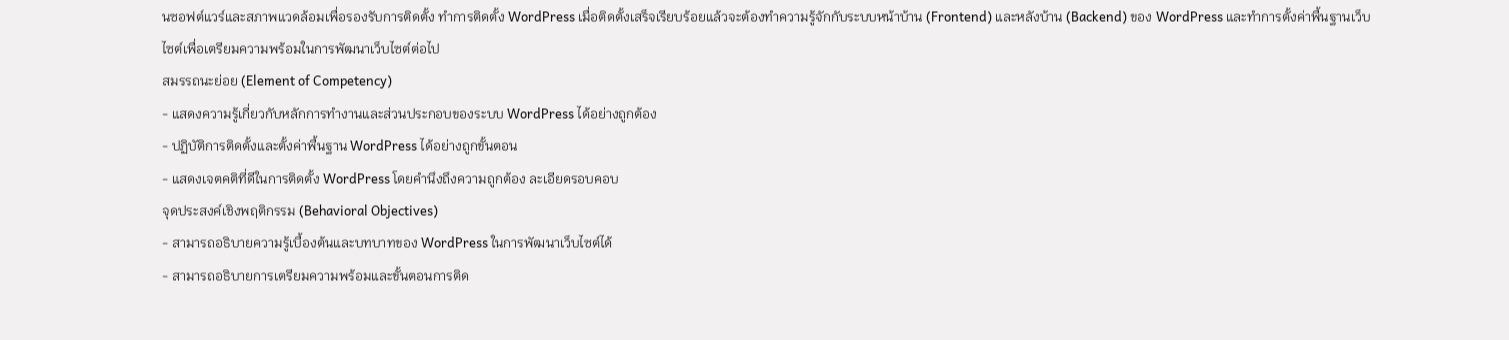นซอฟต์แวร์และสภาพแวดล้อมเพื่อรองรับการติดตั้ง ทำการติดตั้ง WordPress เมื่อติดตั้งเสร็จเรียบร้อยแล้วจะต้องทำความรู้จักกับระบบหน้าบ้าน (Frontend) และหลังบ้าน (Backend) ของ WordPress และทำการตั้งค่าพื้นฐานเว็บไซต์เพื่อเตรียมความพร้อมในการพัฒนาเว็บไซต์ต่อไป
สมรรถนะย่อย (Element of Competency)
- แสดงความรู้เกี่ยวกับหลักการทำงานและส่วนประกอบของระบบ WordPress ได้อย่างถูกต้อง
- ปฏิบัติการติดตั้งและตั้งค่าพื้นฐาน WordPress ได้อย่างถูกขั้นตอน
- แสดงเจตคติที่ดีในการติดตั้ง WordPress โดยคำนึงถึงความถูกต้อง ละเอียดรอบคอบ
จุดประสงค์เชิงพฤติกรรม (Behavioral Objectives)
- สามารถอธิบายความรู้เบื้องต้นและบทบาทของ WordPress ในการพัฒนาเว็บไซต์ได้
- สามารถอธิบายการเตรียมความพร้อมและขั้นตอนการติด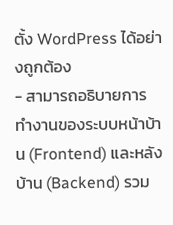ตั้ง WordPress ได้อย่างถูกต้อง
- สามารถอธิบายการทำงานของระบบหน้าบ้าน (Frontend) และหลังบ้าน (Backend) รวม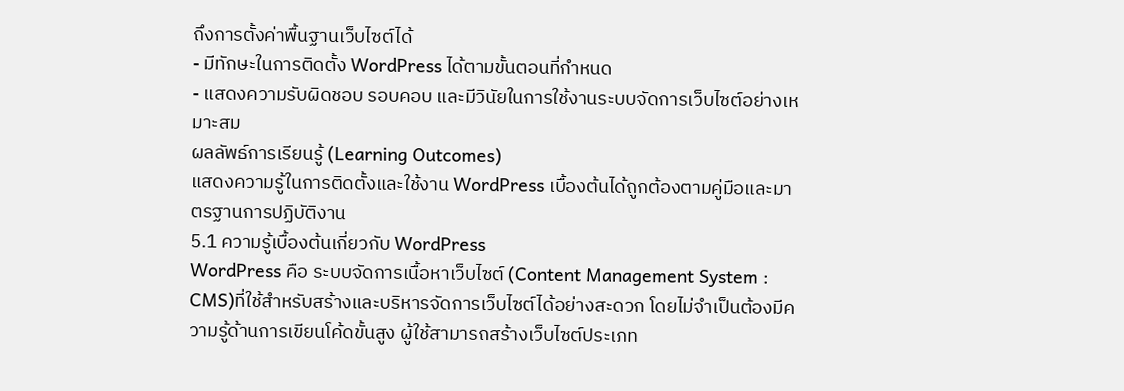ถึงการตั้งค่าพื้นฐานเว็บไซต์ได้
- มีทักษะในการติดตั้ง WordPress ได้ตามขั้นตอนที่กำหนด
- แสดงความรับผิดชอบ รอบคอบ และมีวินัยในการใช้งานระบบจัดการเว็บไซต์อย่างเหมาะสม
ผลลัพธ์การเรียนรู้ (Learning Outcomes)
แสดงความรู้ในการติดตั้งและใช้งาน WordPress เบื้องต้นได้ถูกต้องตามคู่มือและมาตรฐานการปฏิบัติงาน
5.1 ความรู้เบื้องต้นเกี่ยวกับ WordPress
WordPress คือ ระบบจัดการเนื้อหาเว็บไซต์ (Content Management System : CMS)ที่ใช้สำหรับสร้างและบริหารจัดการเว็บไซต์ได้อย่างสะดวก โดยไม่จำเป็นต้องมีความรู้ด้านการเขียนโค้ดขั้นสูง ผู้ใช้สามารถสร้างเว็บไซต์ประเภท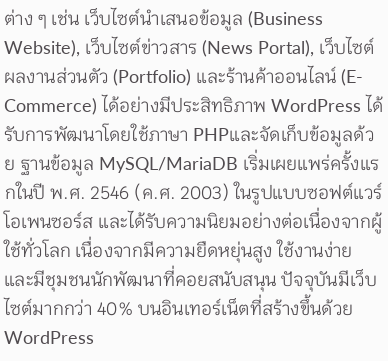ต่าง ๆ เช่น เว็บไซต์นำเสนอข้อมูล (Business Website), เว็บไซต์ข่าวสาร (News Portal), เว็บไซต์ผลงานส่วนตัว (Portfolio) และร้านค้าออนไลน์ (E-Commerce) ได้อย่างมีประสิทธิภาพ WordPress ได้รับการพัฒนาโดยใช้ภาษา PHPและจัดเก็บข้อมูลด้วย ฐานข้อมูล MySQL/MariaDB เริ่มเผยแพร่ครั้งแรกในปี พ.ศ. 2546 (ค.ศ. 2003) ในรูปแบบซอฟต์แวร์โอเพนซอร์ส และได้รับความนิยมอย่างต่อเนื่องจากผู้ใช้ทั่วโลก เนื่องจากมีความยืดหยุ่นสูง ใช้งานง่าย และมีชุมชนนักพัฒนาที่คอยสนับสนุน ปัจจุบันมีเว็บไซต์มากกว่า 40% บนอินเทอร์เน็ตที่สร้างขึ้นด้วย WordPress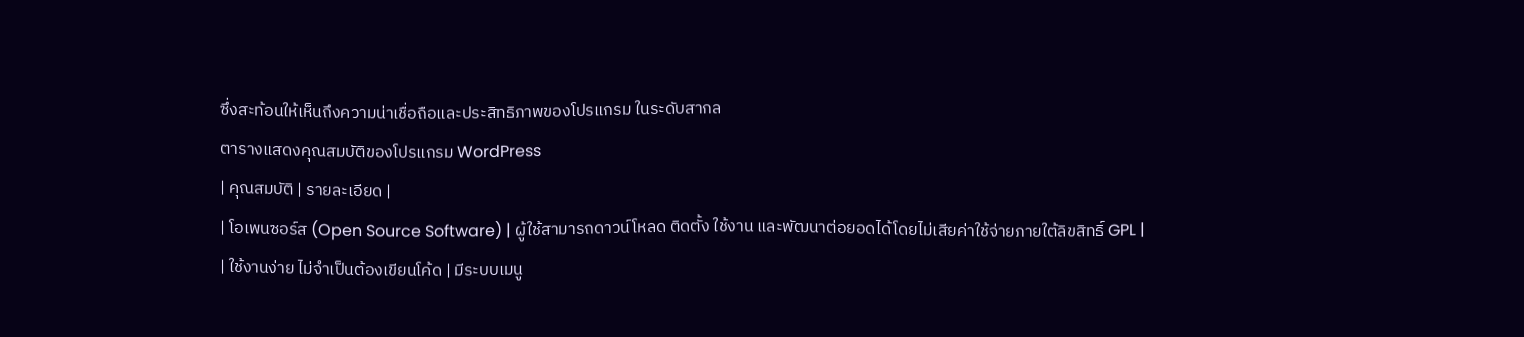ซึ่งสะท้อนให้เห็นถึงความน่าเชื่อถือและประสิทธิภาพของโปรแกรม ในระดับสากล
ตารางแสดงคุณสมบัติของโปรแกรม WordPress
| คุณสมบัติ | รายละเอียด |
| โอเพนซอร์ส (Open Source Software) | ผู้ใช้สามารถดาวน์โหลด ติดตั้ง ใช้งาน และพัฒนาต่อยอดได้โดยไม่เสียค่าใช้จ่ายภายใต้ลิขสิทธิ์ GPL |
| ใช้งานง่าย ไม่จำเป็นต้องเขียนโค้ด | มีระบบเมนู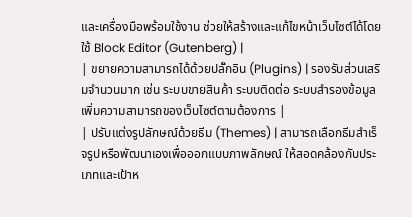และเครื่องมือพร้อมใช้งาน ช่วยให้สร้างและแก้ไขหน้าเว็บไซต์ได้โดยใช้ Block Editor (Gutenberg) |
| ขยายความสามารถได้ด้วยปลั๊กอิน (Plugins) | รองรับส่วนเสริมจำนวนมาก เช่น ระบบขายสินค้า ระบบติดต่อ ระบบสำรองข้อมูล เพิ่มความสามารถของเว็บไซต์ตามต้องการ |
| ปรับแต่งรูปลักษณ์ด้วยธีม (Themes) | สามารถเลือกธีมสำเร็จรูปหรือพัฒนาเองเพื่อออกแบบภาพลักษณ์ ให้สอดคล้องกับประเภทและเป้าห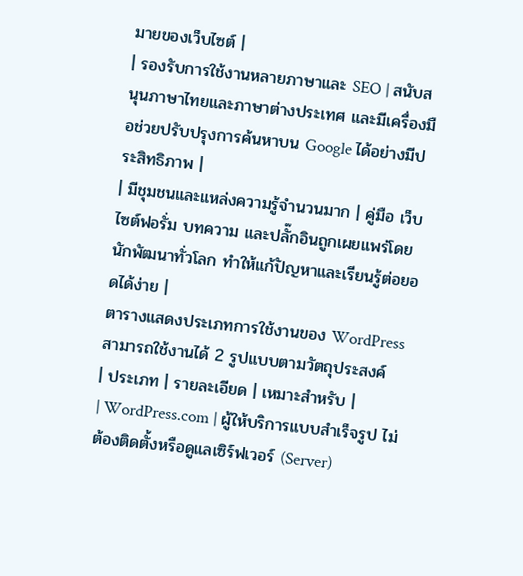มายของเว็บไซต์ |
| รองรับการใช้งานหลายภาษาและ SEO | สนับสนุนภาษาไทยและภาษาต่างประเทศ และมีเครื่องมือช่วยปรับปรุงการค้นหาบน Google ได้อย่างมีประสิทธิภาพ |
| มีชุมชนและแหล่งความรู้จำนวนมาก | คู่มือ เว็บไซต์ฟอรั่ม บทความ และปลั๊กอินถูกเผยแพร่โดยนักพัฒนาทั่วโลก ทำให้แก้ปัญหาและเรียนรู้ต่อยอดได้ง่าย |
ตารางแสดงประเภทการใช้งานของ WordPress สามารถใช้งานได้ 2 รูปแบบตามวัตถุประสงค์
| ประเภท | รายละเอียด | เหมาะสำหรับ |
| WordPress.com | ผู้ให้บริการแบบสำเร็จรูป ไม่ต้องติดตั้งหรือดูแลเซิร์ฟเวอร์ (Server)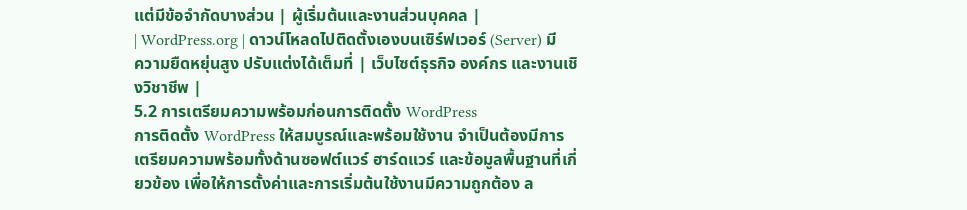แต่มีข้อจำกัดบางส่วน | ผู้เริ่มต้นและงานส่วนบุคคล |
| WordPress.org | ดาวน์โหลดไปติดตั้งเองบนเซิร์ฟเวอร์ (Server) มีความยืดหยุ่นสูง ปรับแต่งได้เต็มที่ | เว็บไซต์ธุรกิจ องค์กร และงานเชิงวิชาชีพ |
5.2 การเตรียมความพร้อมก่อนการติดตั้ง WordPress
การติดตั้ง WordPress ให้สมบูรณ์และพร้อมใช้งาน จำเป็นต้องมีการเตรียมความพร้อมทั้งด้านซอฟต์แวร์ ฮาร์ดแวร์ และข้อมูลพื้นฐานที่เกี่ยวข้อง เพื่อให้การตั้งค่าและการเริ่มต้นใช้งานมีความถูกต้อง ล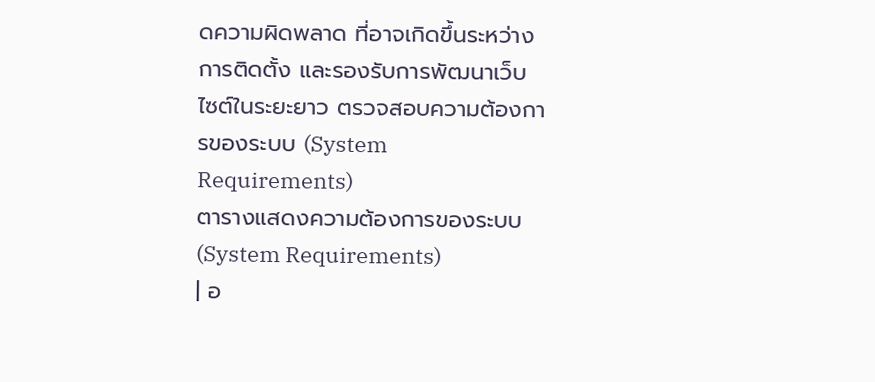ดความผิดพลาด ที่อาจเกิดขึ้นระหว่างการติดตั้ง และรองรับการพัฒนาเว็บไซต์ในระยะยาว ตรวจสอบความต้องการของระบบ (System Requirements)
ตารางแสดงความต้องการของระบบ (System Requirements)
| อ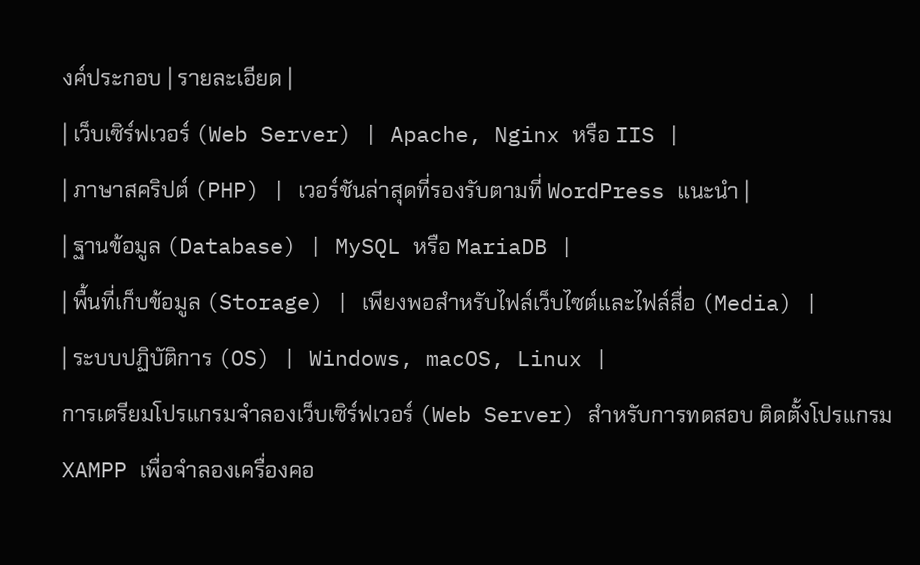งค์ประกอบ | รายละเอียด |
| เว็บเซิร์ฟเวอร์ (Web Server) | Apache, Nginx หรือ IIS |
| ภาษาสคริปต์ (PHP) | เวอร์ชันล่าสุดที่รองรับตามที่ WordPress แนะนำ |
| ฐานข้อมูล (Database) | MySQL หรือ MariaDB |
| พื้นที่เก็บข้อมูล (Storage) | เพียงพอสำหรับไฟล์เว็บไซต์และไฟล์สื่อ (Media) |
| ระบบปฏิบัติการ (OS) | Windows, macOS, Linux |
การเตรียมโปรแกรมจำลองเว็บเซิร์ฟเวอร์ (Web Server) สำหรับการทดสอบ ติดตั้งโปรแกรม XAMPP เพื่อจำลองเครื่องคอ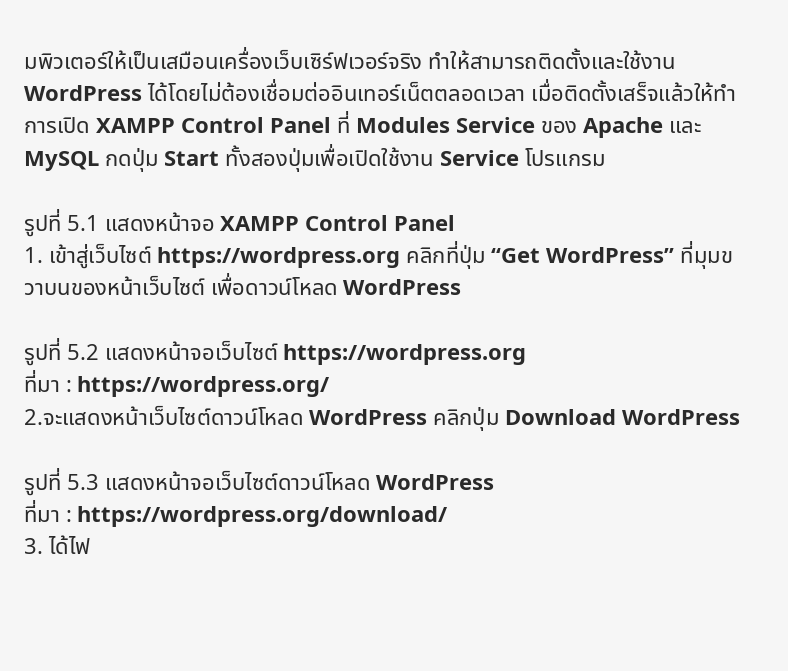มพิวเตอร์ให้เป็นเสมือนเครื่องเว็บเซิร์ฟเวอร์จริง ทำให้สามารถติดตั้งและใช้งาน WordPress ได้โดยไม่ต้องเชื่อมต่ออินเทอร์เน็ตตลอดเวลา เมื่อติดตั้งเสร็จแล้วให้ทำการเปิด XAMPP Control Panel ที่ Modules Service ของ Apache และ MySQL กดปุ่ม Start ทั้งสองปุ่มเพื่อเปิดใช้งาน Service โปรแกรม

รูปที่ 5.1 แสดงหน้าจอ XAMPP Control Panel
1. เข้าสู่เว็บไซต์ https://wordpress.org คลิกที่ปุ่ม “Get WordPress” ที่มุมขวาบนของหน้าเว็บไซต์ เพื่อดาวน์โหลด WordPress

รูปที่ 5.2 แสดงหน้าจอเว็บไซต์ https://wordpress.org
ที่มา : https://wordpress.org/
2.จะแสดงหน้าเว็บไซต์ดาวน์โหลด WordPress คลิกปุ่ม Download WordPress

รูปที่ 5.3 แสดงหน้าจอเว็บไซต์ดาวน์โหลด WordPress
ที่มา : https://wordpress.org/download/
3. ได้ไฟ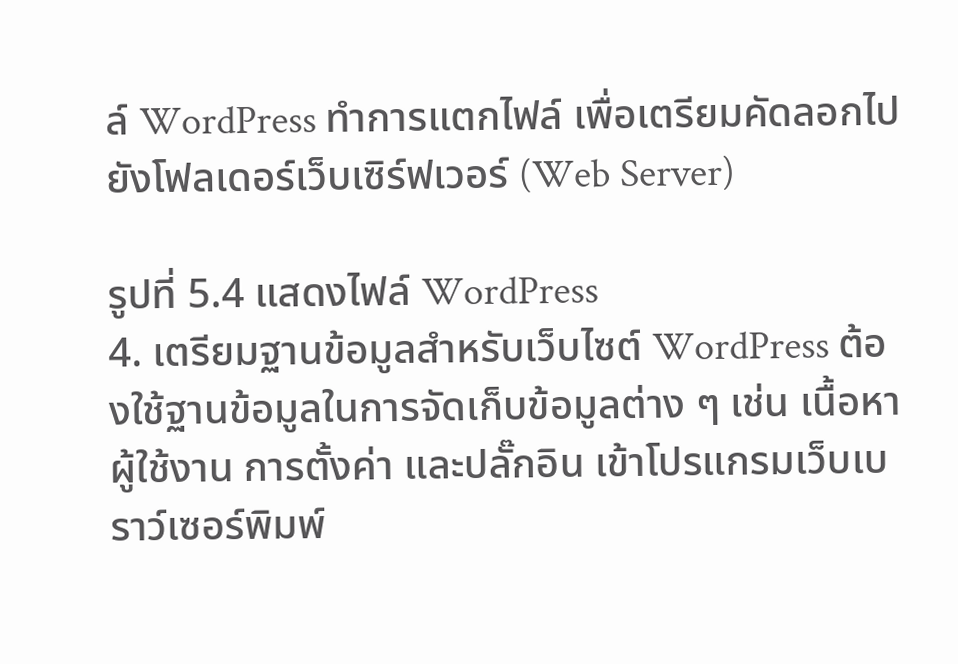ล์ WordPress ทำการแตกไฟล์ เพื่อเตรียมคัดลอกไปยังโฟลเดอร์เว็บเซิร์ฟเวอร์ (Web Server)

รูปที่ 5.4 แสดงไฟล์ WordPress
4. เตรียมฐานข้อมูลสำหรับเว็บไซต์ WordPress ต้องใช้ฐานข้อมูลในการจัดเก็บข้อมูลต่าง ๆ เช่น เนื้อหา ผู้ใช้งาน การตั้งค่า และปลั๊กอิน เข้าโปรแกรมเว็บเบราว์เซอร์พิมพ์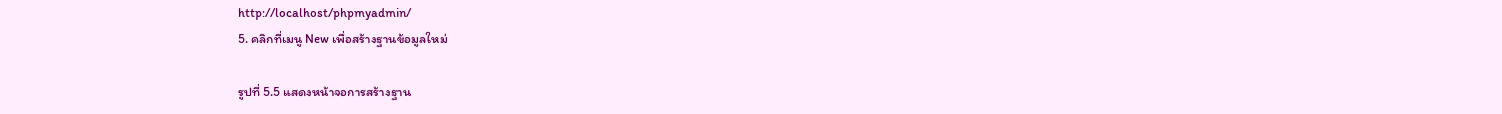http://localhost/phpmyadmin/
5. คลิกที่เมนู New เพื่อสร้างฐานข้อมูลใหม่

รูปที่ 5.5 แสดงหน้าจอการสร้างฐาน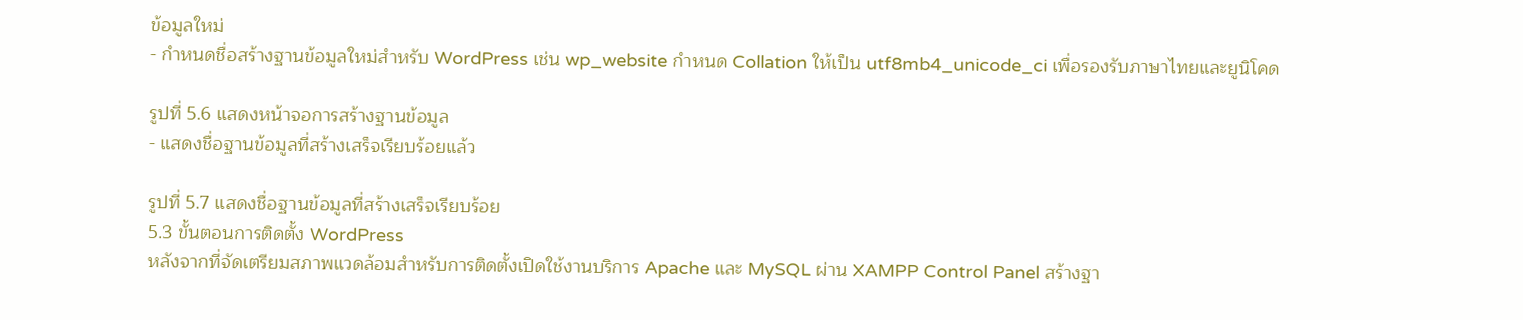ข้อมูลใหม่
- กำหนดชื่อสร้างฐานข้อมูลใหม่สำหรับ WordPress เช่น wp_website กำหนด Collation ให้เป็น utf8mb4_unicode_ci เพื่อรองรับภาษาไทยและยูนิโคด

รูปที่ 5.6 แสดงหน้าจอการสร้างฐานข้อมูล
- แสดงชื่อฐานข้อมูลที่สร้างเสร็จเรียบร้อยแล้ว

รูปที่ 5.7 แสดงชื่อฐานข้อมูลที่สร้างเสร็จเรียบร้อย
5.3 ขั้นตอนการติดตั้ง WordPress
หลังจากที่จัดเตรียมสภาพแวดล้อมสำหรับการติดตั้งเปิดใช้งานบริการ Apache และ MySQL ผ่าน XAMPP Control Panel สร้างฐา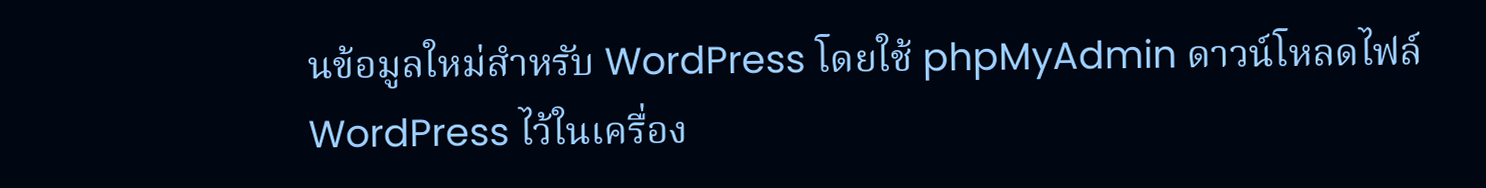นข้อมูลใหม่สำหรับ WordPress โดยใช้ phpMyAdmin ดาวน์โหลดไฟล์ WordPress ไว้ในเครื่อง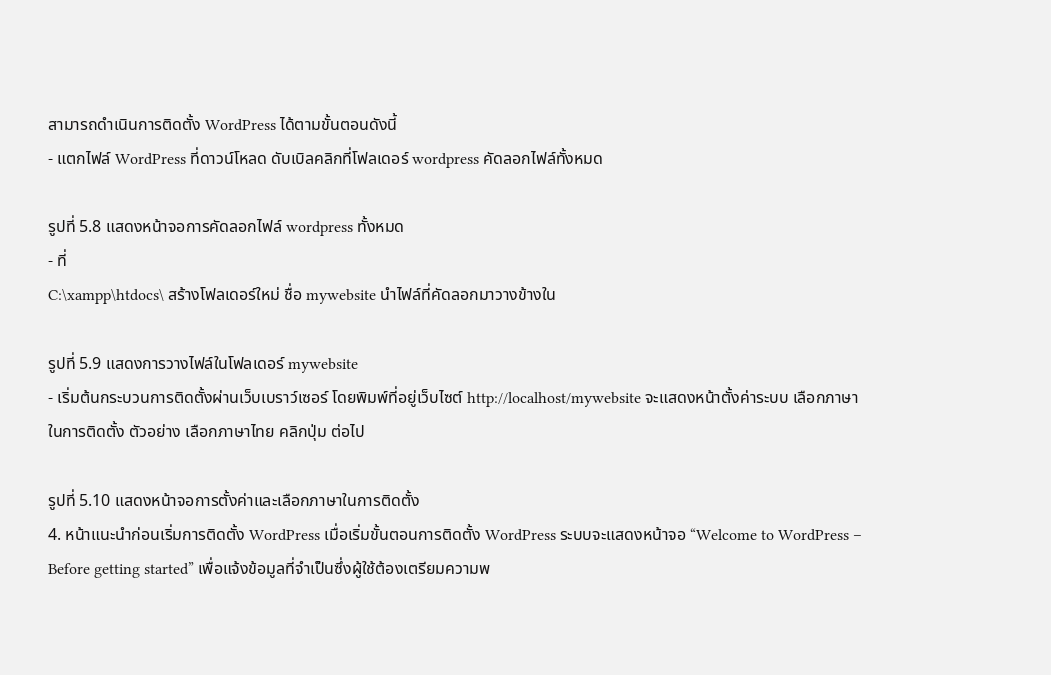สามารถดำเนินการติดตั้ง WordPress ได้ตามขั้นตอนดังนี้
- แตกไฟล์ WordPress ที่ดาวน์โหลด ดับเบิลคลิกที่โฟลเดอร์ wordpress คัดลอกไฟล์ทั้งหมด

รูปที่ 5.8 แสดงหน้าจอการคัดลอกไฟล์ wordpress ทั้งหมด
- ที่
C:\xampp\htdocs\ สร้างโฟลเดอร์ใหม่ ชื่อ mywebsite นำไฟล์ที่คัดลอกมาวางข้างใน

รูปที่ 5.9 แสดงการวางไฟล์ในโฟลเดอร์ mywebsite
- เริ่มต้นกระบวนการติดตั้งผ่านเว็บเบราว์เซอร์ โดยพิมพ์ที่อยู่เว็บไซต์ http://localhost/mywebsite จะแสดงหน้าตั้งค่าระบบ เลือกภาษาในการติดตั้ง ตัวอย่าง เลือกภาษาไทย คลิกปุ่ม ต่อไป

รูปที่ 5.10 แสดงหน้าจอการตั้งค่าและเลือกภาษาในการติดตั้ง
4. หน้าแนะนำก่อนเริ่มการติดตั้ง WordPress เมื่อเริ่มขั้นตอนการติดตั้ง WordPress ระบบจะแสดงหน้าจอ “Welcome to WordPress – Before getting started” เพื่อแจ้งข้อมูลที่จำเป็นซึ่งผู้ใช้ต้องเตรียมความพ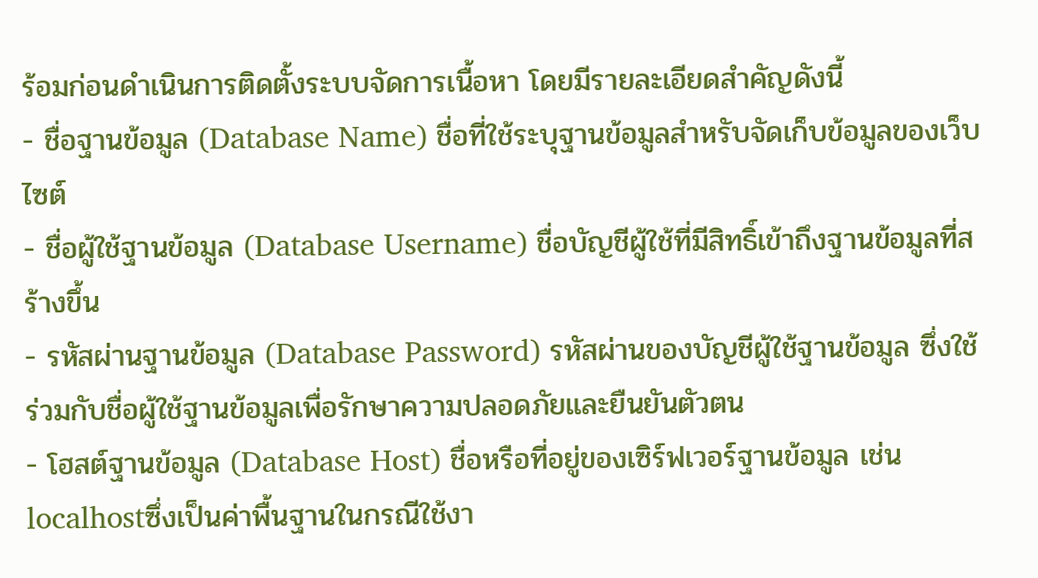ร้อมก่อนดำเนินการติดตั้งระบบจัดการเนื้อหา โดยมีรายละเอียดสำคัญดังนี้
- ชื่อฐานข้อมูล (Database Name) ชื่อที่ใช้ระบุฐานข้อมูลสำหรับจัดเก็บข้อมูลของเว็บไซต์
- ชื่อผู้ใช้ฐานข้อมูล (Database Username) ชื่อบัญชีผู้ใช้ที่มีสิทธิ์เข้าถึงฐานข้อมูลที่สร้างขึ้น
- รหัสผ่านฐานข้อมูล (Database Password) รหัสผ่านของบัญชีผู้ใช้ฐานข้อมูล ซึ่งใช้ร่วมกับชื่อผู้ใช้ฐานข้อมูลเพื่อรักษาความปลอดภัยและยืนยันตัวตน
- โฮสต์ฐานข้อมูล (Database Host) ชื่อหรือที่อยู่ของเซิร์ฟเวอร์ฐานข้อมูล เช่น
localhostซึ่งเป็นค่าพื้นฐานในกรณีใช้งา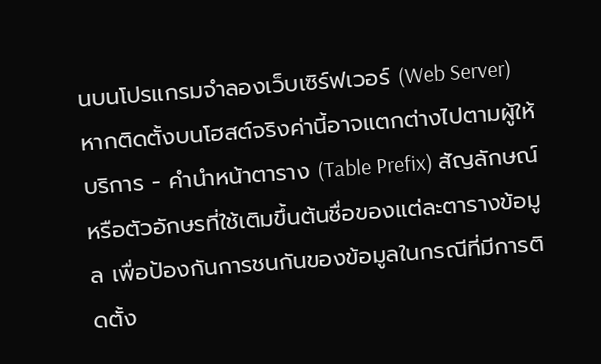นบนโปรแกรมจำลองเว็บเซิร์ฟเวอร์ (Web Server) หากติดตั้งบนโฮสต์จริงค่านี้อาจแตกต่างไปตามผู้ให้บริการ - คำนำหน้าตาราง (Table Prefix) สัญลักษณ์หรือตัวอักษรที่ใช้เติมขึ้นต้นชื่อของแต่ละตารางข้อมูล เพื่อป้องกันการชนกันของข้อมูลในกรณีที่มีการติดตั้ง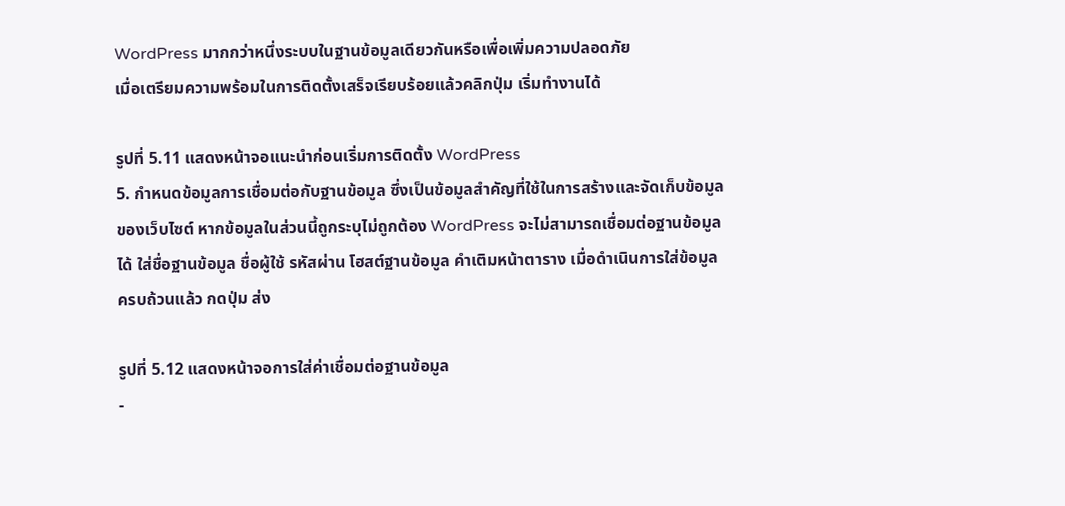WordPress มากกว่าหนึ่งระบบในฐานข้อมูลเดียวกันหรือเพื่อเพิ่มความปลอดภัย
เมื่อเตรียมความพร้อมในการติดตั้งเสร็จเรียบร้อยแล้วคลิกปุ่ม เริ่มทำงานได้

รูปที่ 5.11 แสดงหน้าจอแนะนำก่อนเริ่มการติดตั้ง WordPress
5. กำหนดข้อมูลการเชื่อมต่อกับฐานข้อมูล ซึ่งเป็นข้อมูลสำคัญที่ใช้ในการสร้างและจัดเก็บข้อมูลของเว็บไซต์ หากข้อมูลในส่วนนี้ถูกระบุไม่ถูกต้อง WordPress จะไม่สามารถเชื่อมต่อฐานข้อมูลได้ ใส่ชื่อฐานข้อมูล ชื่อผู้ใช้ รหัสผ่าน โฮสต์ฐานข้อมูล คำเติมหน้าตาราง เมื่อดำเนินการใส่ข้อมูลครบถ้วนแล้ว กดปุ่ม ส่ง

รูปที่ 5.12 แสดงหน้าจอการใส่ค่าเชื่อมต่อฐานข้อมูล
-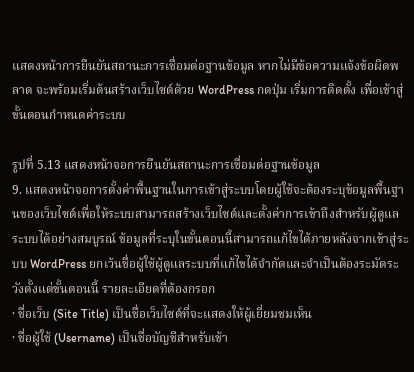แสดงหน้าการยืนยันสถานะการเชื่อมต่อฐานข้อมูล หากไม่มีข้อความแจ้งข้อผิดพลาด จะพร้อมเริ่มต้นสร้างเว็บไซต์ด้วย WordPress กดปุ่ม เริ่มการติดตั้ง เพื่อเข้าสู่ขั้นตอนกำหนดค่าระบบ

รูปที่ 5.13 แสดงหน้าจอการยืนยันสถานะการเชื่อมต่อฐานข้อมูล
9. แสดงหน้าจอการตั้งค่าพื้นฐานในการเข้าสู่ระบบโดยผู้ใช้จะต้องระบุข้อมูลพื้นฐานของเว็บไซต์เพื่อให้ระบบสามารถสร้างเว็บไซต์และตั้งค่าการเข้าถึงสำหรับผู้ดูแลระบบได้อย่างสมบูรณ์ ข้อมูลที่ระบุในขั้นตอนนี้สามารถแก้ไขได้ภายหลังจากเข้าสู่ระบบ WordPress ยกเว้นชื่อผู้ใช้ผู้ดูแลระบบที่แก้ไขได้จำกัดและจำเป็นต้องระมัดระวังตั้งแต่ขั้นตอนนี้ รายละเอียดที่ต้องกรอก
· ชื่อเว็บ (Site Title) เป็นชื่อเว็บไซต์ที่จะแสดงให้ผู้เยี่ยมชมเห็น
· ชื่อผู้ใช้ (Username) เป็นชื่อบัญชีสำหรับเข้า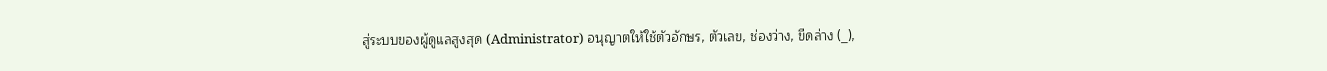สู่ระบบของผู้ดูแลสูงสุด (Administrator) อนุญาตให้ใช้ตัวอักษร, ตัวเลข, ช่องว่าง, ขีดล่าง (_),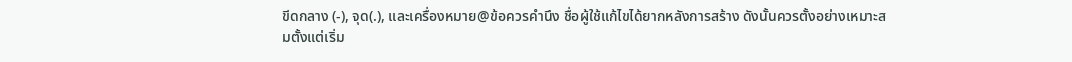ขีดกลาง (-), จุด(.), และเครื่องหมาย@ข้อควรคำนึง ชื่อผู้ใช้แก้ไขได้ยากหลังการสร้าง ดังนั้นควรตั้งอย่างเหมาะสมตั้งแต่เริ่ม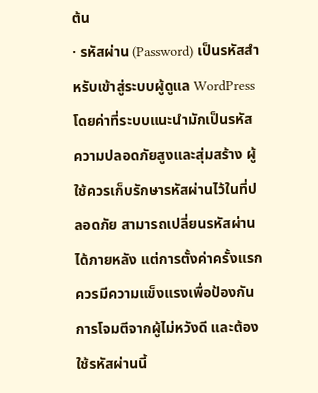ต้น
· รหัสผ่าน (Password) เป็นรหัสสำหรับเข้าสู่ระบบผู้ดูแล WordPress โดยค่าที่ระบบแนะนำมักเป็นรหัสความปลอดภัยสูงและสุ่มสร้าง ผู้ใช้ควรเก็บรักษารหัสผ่านไว้ในที่ปลอดภัย สามารถเปลี่ยนรหัสผ่านได้ภายหลัง แต่การตั้งค่าครั้งแรกควรมีความแข็งแรงเพื่อป้องกันการโจมตีจากผู้ไม่หวังดี และต้องใช้รหัสผ่านนี้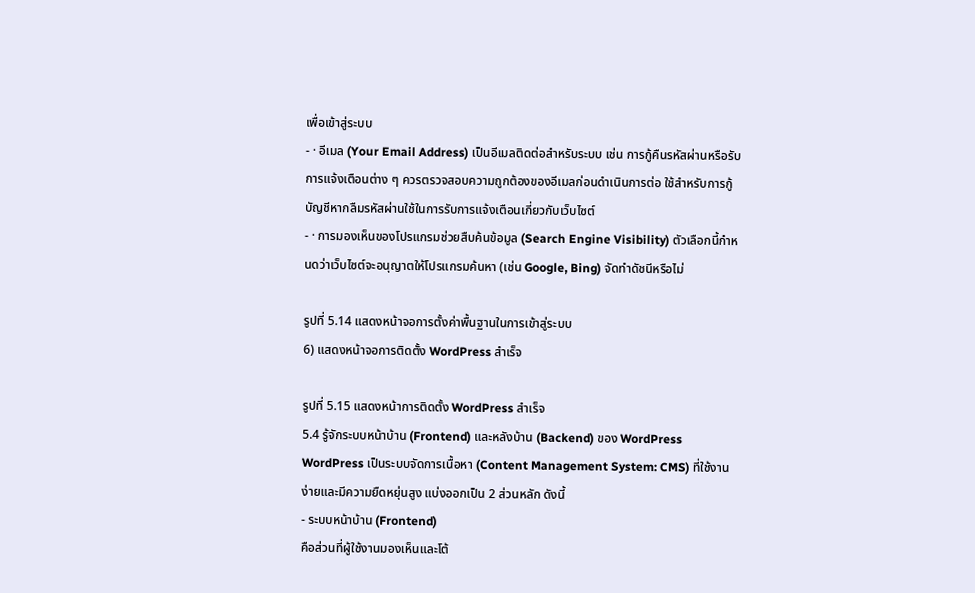เพื่อเข้าสู่ระบบ
- · อีเมล (Your Email Address) เป็นอีเมลติดต่อสำหรับระบบ เช่น การกู้คืนรหัสผ่านหรือรับการแจ้งเตือนต่าง ๆ ควรตรวจสอบความถูกต้องของอีเมลก่อนดำเนินการต่อ ใช้สำหรับการกู้บัญชีหากลืมรหัสผ่านใช้ในการรับการแจ้งเตือนเกี่ยวกับเว็บไซต์
- · การมองเห็นของโปรแกรมช่วยสืบค้นข้อมูล (Search Engine Visibility) ตัวเลือกนี้กำหนดว่าเว็บไซต์จะอนุญาตให้โปรแกรมค้นหา (เช่น Google, Bing) จัดทำดัชนีหรือไม่

รูปที่ 5.14 แสดงหน้าจอการตั้งค่าพื้นฐานในการเข้าสู่ระบบ
6) แสดงหน้าจอการติดตั้ง WordPress สำเร็จ

รูปที่ 5.15 แสดงหน้าการติดตั้ง WordPress สำเร็จ
5.4 รู้จักระบบหน้าบ้าน (Frontend) และหลังบ้าน (Backend) ของ WordPress
WordPress เป็นระบบจัดการเนื้อหา (Content Management System: CMS) ที่ใช้งานง่ายและมีความยืดหยุ่นสูง แบ่งออกเป็น 2 ส่วนหลัก ดังนี้
- ระบบหน้าบ้าน (Frontend)
คือส่วนที่ผู้ใช้งานมองเห็นและโต้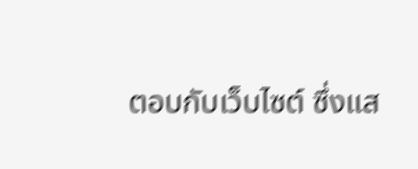ตอบกับเว็บไซต์ ซึ่งแส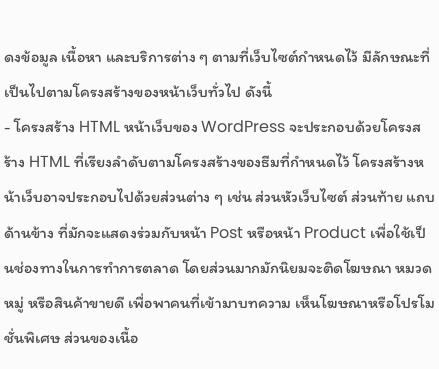ดงข้อมูล เนื้อหา และบริการต่าง ๆ ตามที่เว็บไซต์กำหนดไว้ มีลักษณะที่เป็นไปตามโครงสร้างของหน้าเว็บทั่วไป ดังนี้
- โครงสร้าง HTML หน้าเว็บของ WordPress จะประกอบด้วยโครงสร้าง HTML ที่เรียงลำดับตามโครงสร้างของธีมที่กำหนดไว้ โครงสร้างหน้าเว็บอาจประกอบไปด้วยส่วนต่าง ๆ เช่น ส่วนหัวเว็บไซต์ ส่วนท้าย แถบด้านข้าง ที่มักจะแสดงร่วมกับหน้า Post หรือหน้า Product เพื่อใช้เป็นช่องทางในการทำการตลาด โดยส่วนมากมักนิยมจะติดโฆษณา หมวดหมู่ หรือสินค้าขายดี เพื่อพาคนที่เข้ามาบทความ เห็นโฆษณาหรือโปรโมชั่นพิเศษ ส่วนของเนื้อ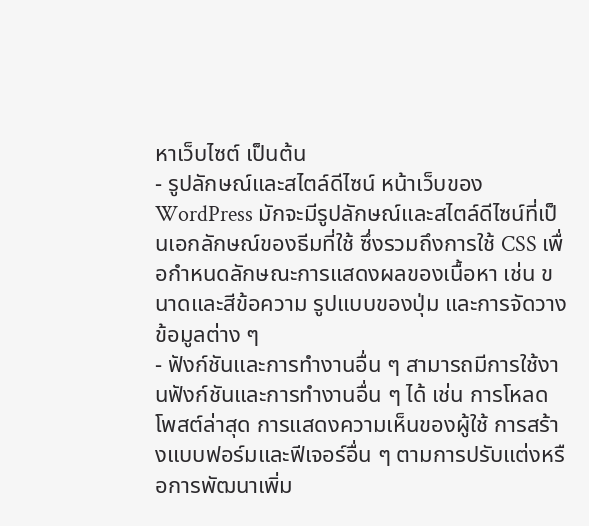หาเว็บไซต์ เป็นต้น
- รูปลักษณ์และสไตล์ดีไซน์ หน้าเว็บของ WordPress มักจะมีรูปลักษณ์และสไตล์ดีไซน์ที่เป็นเอกลักษณ์ของธีมที่ใช้ ซึ่งรวมถึงการใช้ CSS เพื่อกำหนดลักษณะการแสดงผลของเนื้อหา เช่น ขนาดและสีข้อความ รูปแบบของปุ่ม และการจัดวางข้อมูลต่าง ๆ
- ฟังก์ชันและการทำงานอื่น ๆ สามารถมีการใช้งานฟังก์ชันและการทำงานอื่น ๆ ได้ เช่น การโหลดโพสต์ล่าสุด การแสดงความเห็นของผู้ใช้ การสร้างแบบฟอร์มและฟีเจอร์อื่น ๆ ตามการปรับแต่งหรือการพัฒนาเพิ่ม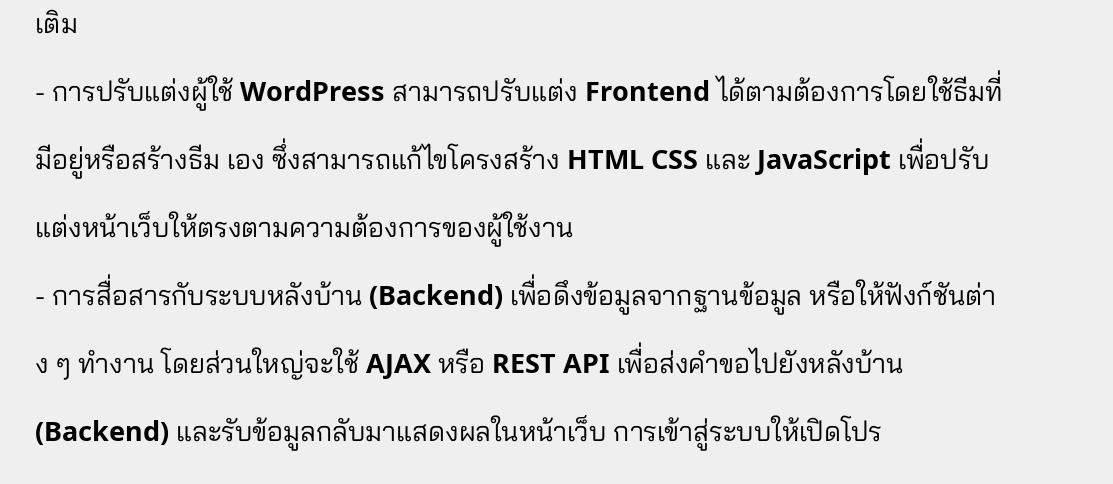เติม
- การปรับแต่งผู้ใช้ WordPress สามารถปรับแต่ง Frontend ได้ตามต้องการโดยใช้ธีมที่มีอยู่หรือสร้างธีม เอง ซึ่งสามารถแก้ไขโครงสร้าง HTML CSS และ JavaScript เพื่อปรับแต่งหน้าเว็บให้ตรงตามความต้องการของผู้ใช้งาน
- การสื่อสารกับระบบหลังบ้าน (Backend) เพื่อดึงข้อมูลจากฐานข้อมูล หรือให้ฟังก์ชันต่าง ๆ ทำงาน โดยส่วนใหญ่จะใช้ AJAX หรือ REST API เพื่อส่งคำขอไปยังหลังบ้าน (Backend) และรับข้อมูลกลับมาแสดงผลในหน้าเว็บ การเข้าสู่ระบบให้เปิดโปร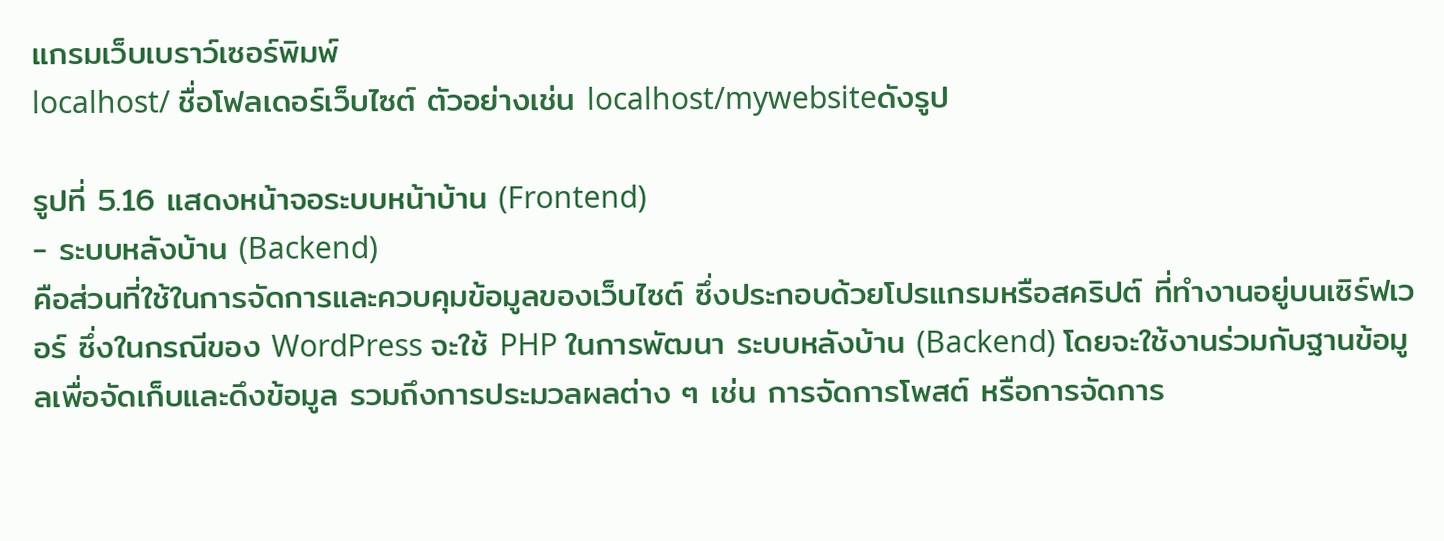แกรมเว็บเบราว์เซอร์พิมพ์
localhost/ ชื่อโฟลเดอร์เว็บไซต์ ตัวอย่างเช่น localhost/mywebsiteดังรูป

รูปที่ 5.16 แสดงหน้าจอระบบหน้าบ้าน (Frontend)
- ระบบหลังบ้าน (Backend)
คือส่วนที่ใช้ในการจัดการและควบคุมข้อมูลของเว็บไซต์ ซึ่งประกอบด้วยโปรแกรมหรือสคริปต์ ที่ทำงานอยู่บนเซิร์ฟเวอร์ ซึ่งในกรณีของ WordPress จะใช้ PHP ในการพัฒนา ระบบหลังบ้าน (Backend) โดยจะใช้งานร่วมกับฐานข้อมูลเพื่อจัดเก็บและดึงข้อมูล รวมถึงการประมวลผลต่าง ๆ เช่น การจัดการโพสต์ หรือการจัดการ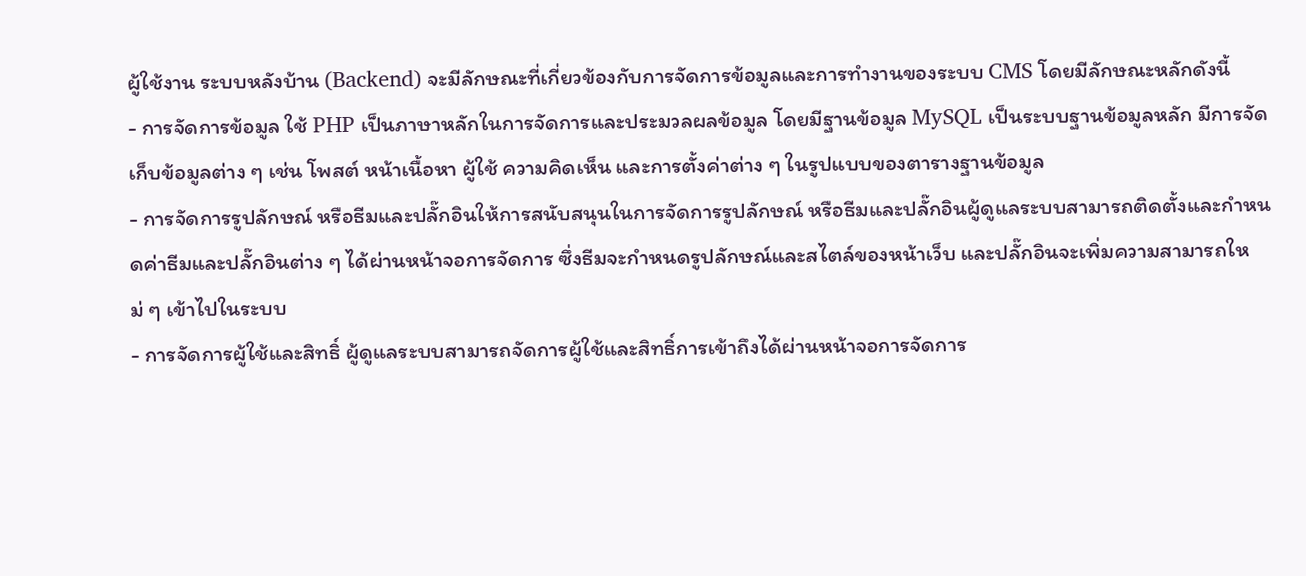ผู้ใช้งาน ระบบหลังบ้าน (Backend) จะมีลักษณะที่เกี่ยวข้องกับการจัดการข้อมูลและการทำงานของระบบ CMS โดยมีลักษณะหลักดังนี้
- การจัดการข้อมูล ใช้ PHP เป็นภาษาหลักในการจัดการและประมวลผลข้อมูล โดยมีฐานข้อมูล MySQL เป็นระบบฐานข้อมูลหลัก มีการจัดเก็บข้อมูลต่าง ๆ เช่น โพสต์ หน้าเนื้อหา ผู้ใช้ ความคิดเห็น และการตั้งค่าต่าง ๆ ในรูปแบบของตารางฐานข้อมูล
- การจัดการรูปลักษณ์ หรือธีมและปลั๊กอินให้การสนับสนุนในการจัดการรูปลักษณ์ หรือธีมและปลั๊กอินผู้ดูแลระบบสามารถติดตั้งและกำหนดค่าธีมและปลั๊กอินต่าง ๆ ได้ผ่านหน้าจอการจัดการ ซึ่งธีมจะกำหนดรูปลักษณ์และสไตล์ของหน้าเว็บ และปลั๊กอินจะเพิ่มความสามารถใหม่ ๆ เข้าไปในระบบ
- การจัดการผู้ใช้และสิทธิ์ ผู้ดูแลระบบสามารถจัดการผู้ใช้และสิทธิ์การเข้าถึงได้ผ่านหน้าจอการจัดการ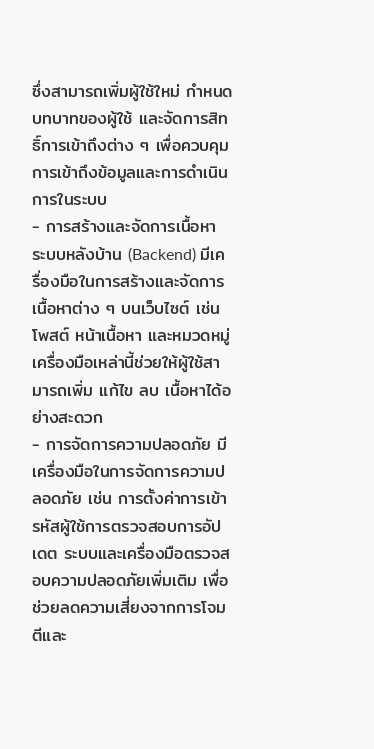ซึ่งสามารถเพิ่มผู้ใช้ใหม่ กำหนดบทบาทของผู้ใช้ และจัดการสิทธิ์การเข้าถึงต่าง ๆ เพื่อควบคุมการเข้าถึงข้อมูลและการดำเนินการในระบบ
- การสร้างและจัดการเนื้อหา ระบบหลังบ้าน (Backend) มีเครื่องมือในการสร้างและจัดการเนื้อหาต่าง ๆ บนเว็บไซต์ เช่น โพสต์ หน้าเนื้อหา และหมวดหมู่ เครื่องมือเหล่านี้ช่วยให้ผู้ใช้สามารถเพิ่ม แก้ไข ลบ เนื้อหาได้อย่างสะดวก
- การจัดการความปลอดภัย มีเครื่องมือในการจัดการความปลอดภัย เช่น การตั้งค่าการเข้ารหัสผู้ใช้การตรวจสอบการอัปเดต ระบบและเครื่องมือตรวจสอบความปลอดภัยเพิ่มเติม เพื่อช่วยลดความเสี่ยงจากการโจมตีและ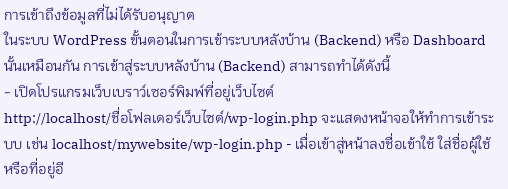การเข้าถึงข้อมูลที่ไม่ได้รับอนุญาต
ในระบบ WordPress ขั้นตอนในการเข้าระบบหลังบ้าน (Backend) หรือ Dashboard นั้นเหมือนกัน การเข้าสู่ระบบหลังบ้าน (Backend) สามารถทำได้ดังนี้
- เปิดโปรแกรมเว็บเบราว์เซอร์พิมพ์ที่อยู่เว็บไซต์
http://localhost/ชื่อโฟลเดอร์เว็บไซต์/wp-login.php จะแสดงหน้าจอให้ทำการเข้าระบบ เช่น localhost/mywebsite/wp-login.php - เมื่อเข้าสู่หน้าลงชื่อเข้าใช้ ใส่ชื่อผู้ใช้หรือที่อยู่อี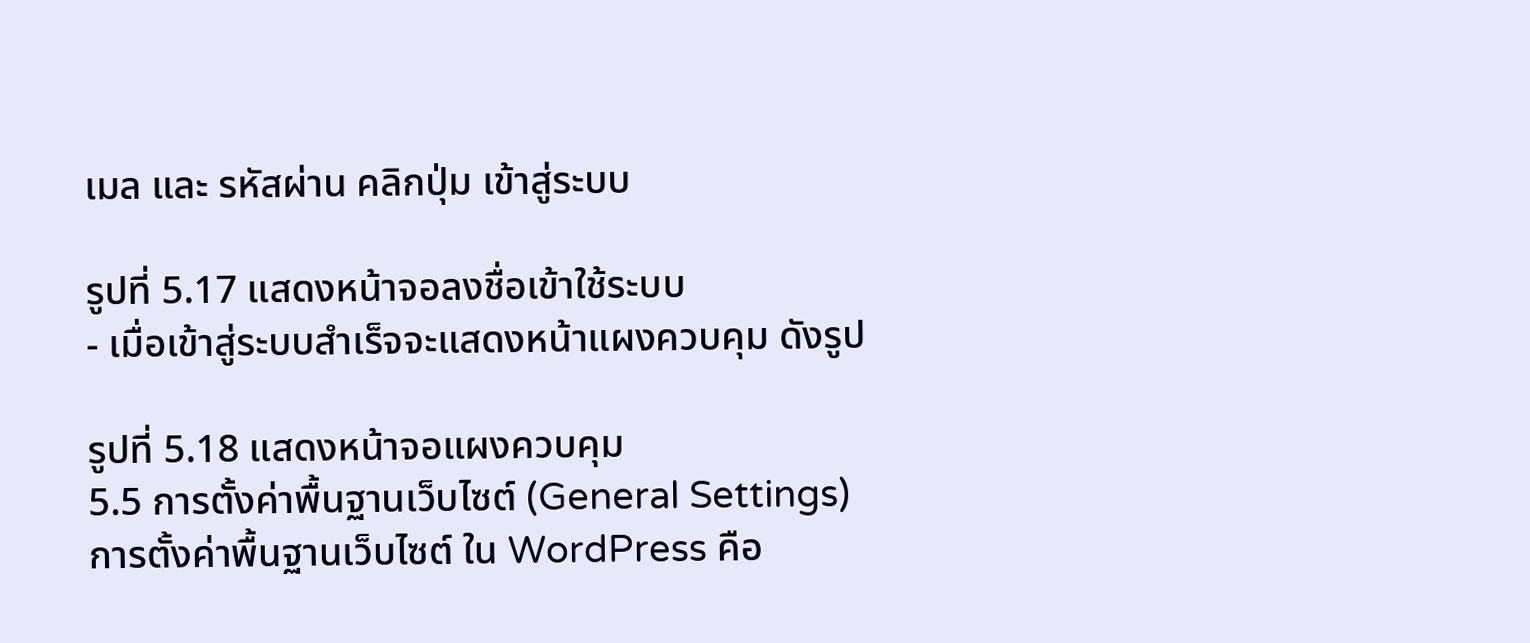เมล และ รหัสผ่าน คลิกปุ่ม เข้าสู่ระบบ

รูปที่ 5.17 แสดงหน้าจอลงชื่อเข้าใช้ระบบ
- เมื่อเข้าสู่ระบบสำเร็จจะแสดงหน้าแผงควบคุม ดังรูป

รูปที่ 5.18 แสดงหน้าจอแผงควบคุม
5.5 การตั้งค่าพื้นฐานเว็บไซต์ (General Settings)
การตั้งค่าพื้นฐานเว็บไซต์ ใน WordPress คือ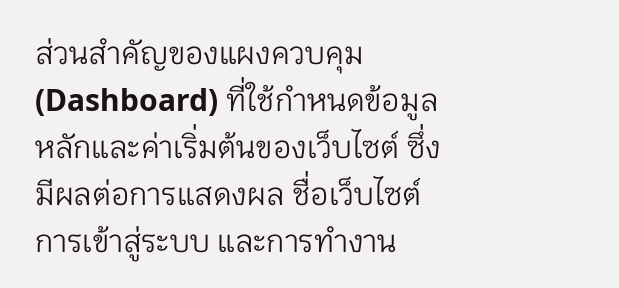ส่วนสำคัญของแผงควบคุม (Dashboard) ที่ใช้กำหนดข้อมูลหลักและค่าเริ่มต้นของเว็บไซต์ ซึ่งมีผลต่อการแสดงผล ชื่อเว็บไซต์ การเข้าสู่ระบบ และการทำงาน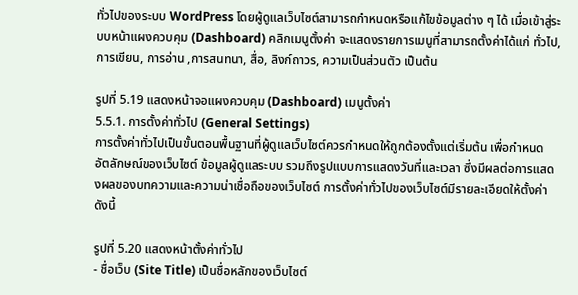ทั่วไปของระบบ WordPress โดยผู้ดูแลเว็บไซต์สามารถกำหนดหรือแก้ไขข้อมูลต่าง ๆ ได้ เมื่อเข้าสู่ระบบหน้าแผงควบคุม (Dashboard) คลิกเมนูตั้งค่า จะแสดงรายการเมนูที่สามารถตั้งค่าได้แก่ ทั่วไป, การเขียน, การอ่าน ,การสนทนา, สื่อ, ลิงก์ถาวร, ความเป็นส่วนตัว เป็นต้น

รูปที่ 5.19 แสดงหน้าจอแผงควบคุม (Dashboard) เมนูตั้งค่า
5.5.1. การตั้งค่าทั่วไป (General Settings)
การตั้งค่าทั่วไปเป็นขั้นตอนพื้นฐานที่ผู้ดูแลเว็บไซต์ควรกำหนดให้ถูกต้องตั้งแต่เริ่มต้น เพื่อกำหนด อัตลักษณ์ของเว็บไซต์ ข้อมูลผู้ดูแลระบบ รวมถึงรูปแบบการแสดงวันที่และเวลา ซึ่งมีผลต่อการแสดงผลของบทความและความน่าเชื่อถือของเว็บไซต์ การตั้งค่าทั่วไปของเว็บไซต์มีรายละเอียดให้ตั้งค่าดังนี้

รูปที่ 5.20 แสดงหน้าตั้งค่าทั่วไป
- ชื่อเว็บ (Site Title) เป็นชื่อหลักของเว็บไซต์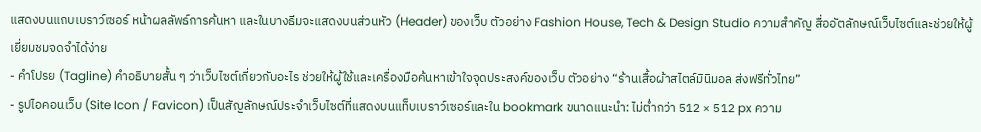แสดงบนแถบเบราว์เซอร์ หน้าผลลัพธ์การค้นหา และในบางธีมจะแสดงบนส่วนหัว (Header) ของเว็บ ตัวอย่าง Fashion House, Tech & Design Studio ความสำคัญ สื่ออัตลักษณ์เว็บไซต์และช่วยให้ผู้เยี่ยมชมจดจำได้ง่าย
- คำโปรย (Tagline) คำอธิบายสั้น ๆ ว่าเว็บไซต์เกี่ยวกับอะไร ช่วยให้ผู้ใช้และเครื่องมือค้นหาเข้าใจจุดประสงค์ของเว็บ ตัวอย่าง “ร้านเสื้อผ้าสไตล์มินิมอล ส่งฟรีทั่วไทย”
- รูปไอคอนเว็บ (Site Icon / Favicon) เป็นสัญลักษณ์ประจำเว็บไซต์ที่แสดงบนแท็บเบราว์เซอร์และใน bookmark ขนาดแนะนำ: ไม่ต่ำกว่า 512 × 512 px ความ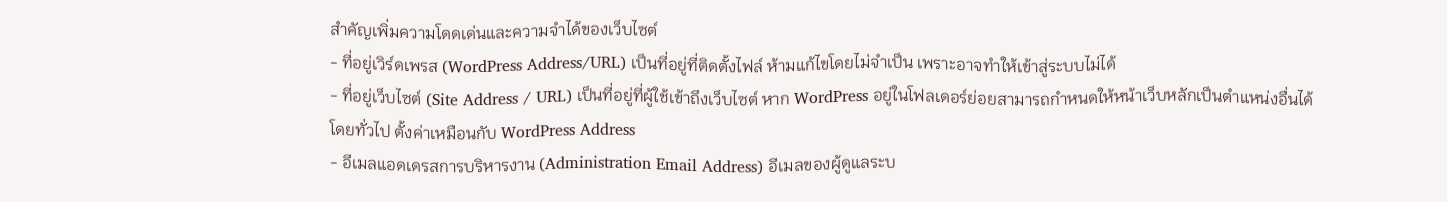สำคัญเพิ่มความโดดเด่นและความจำได้ของเว็บไซต์
- ที่อยู่เวิร์ดเพรส (WordPress Address/URL) เป็นที่อยู่ที่ติดตั้งไฟล์ ห้ามแก้ไขโดยไม่จำเป็น เพราะอาจทำให้เข้าสู่ระบบไม่ได้
- ที่อยู่เว็บไซต์ (Site Address / URL) เป็นที่อยู่ที่ผู้ใช้เข้าถึงเว็บไซต์ หาก WordPress อยู่ในโฟลเดอร์ย่อยสามารถกำหนดให้หน้าเว็บหลักเป็นตำแหน่งอื่นได้ โดยทั่วไป ตั้งค่าเหมือนกับ WordPress Address
- อีเมลแอดเดรสการบริหารงาน (Administration Email Address) อีเมลของผู้ดูแลระบ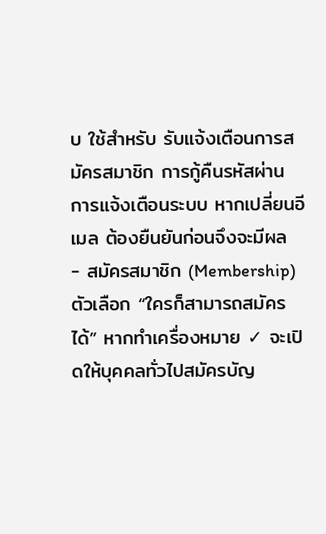บ ใช้สำหรับ รับแจ้งเตือนการสมัครสมาชิก การกู้คืนรหัสผ่าน การแจ้งเตือนระบบ หากเปลี่ยนอีเมล ต้องยืนยันก่อนจึงจะมีผล
- สมัครสมาชิก (Membership) ตัวเลือก “ใครก็สามารถสมัครได้” หากทำเครื่องหมาย ✓ จะเปิดให้บุคคลทั่วไปสมัครบัญ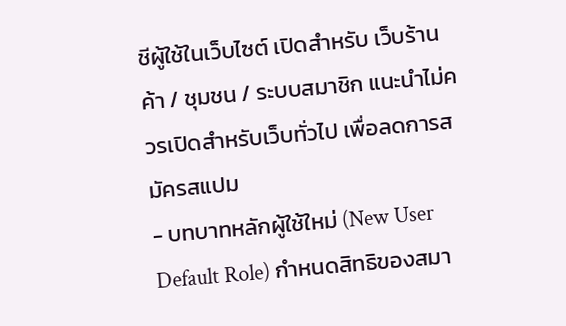ชีผู้ใช้ในเว็บไซต์ เปิดสำหรับ เว็บร้านค้า / ชุมชน / ระบบสมาชิก แนะนำไม่ควรเปิดสำหรับเว็บทั่วไป เพื่อลดการสมัครสแปม
- บทบาทหลักผู้ใช้ใหม่ (New User Default Role) กำหนดสิทธิของสมา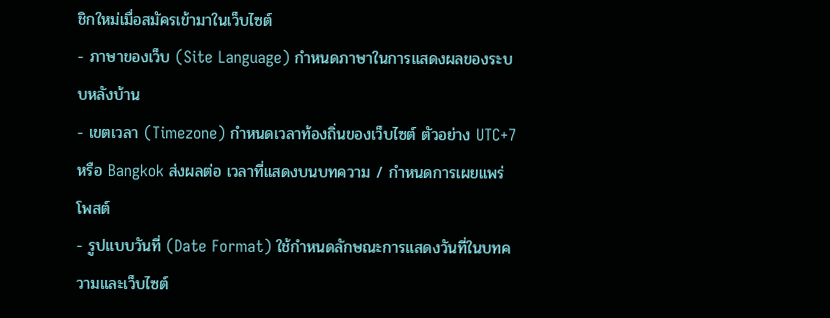ชิกใหม่เมื่อสมัครเข้ามาในเว็บไซต์
- ภาษาของเว็บ (Site Language) กำหนดภาษาในการแสดงผลของระบบหลังบ้าน
- เขตเวลา (Timezone) กำหนดเวลาท้องถิ่นของเว็บไซต์ ตัวอย่าง UTC+7 หรือ Bangkok ส่งผลต่อ เวลาที่แสดงบนบทความ / กำหนดการเผยแพร่โพสต์
- รูปแบบวันที่ (Date Format) ใช้กำหนดลักษณะการแสดงวันที่ในบทความและเว็บไซต์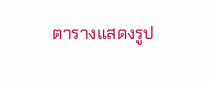ตารางแสดงรูป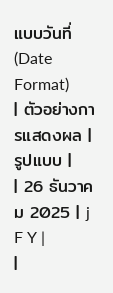แบบวันที่ (Date Format)
| ตัวอย่างการแสดงผล | รูปแบบ |
| 26 ธันวาคม 2025 | j F Y |
|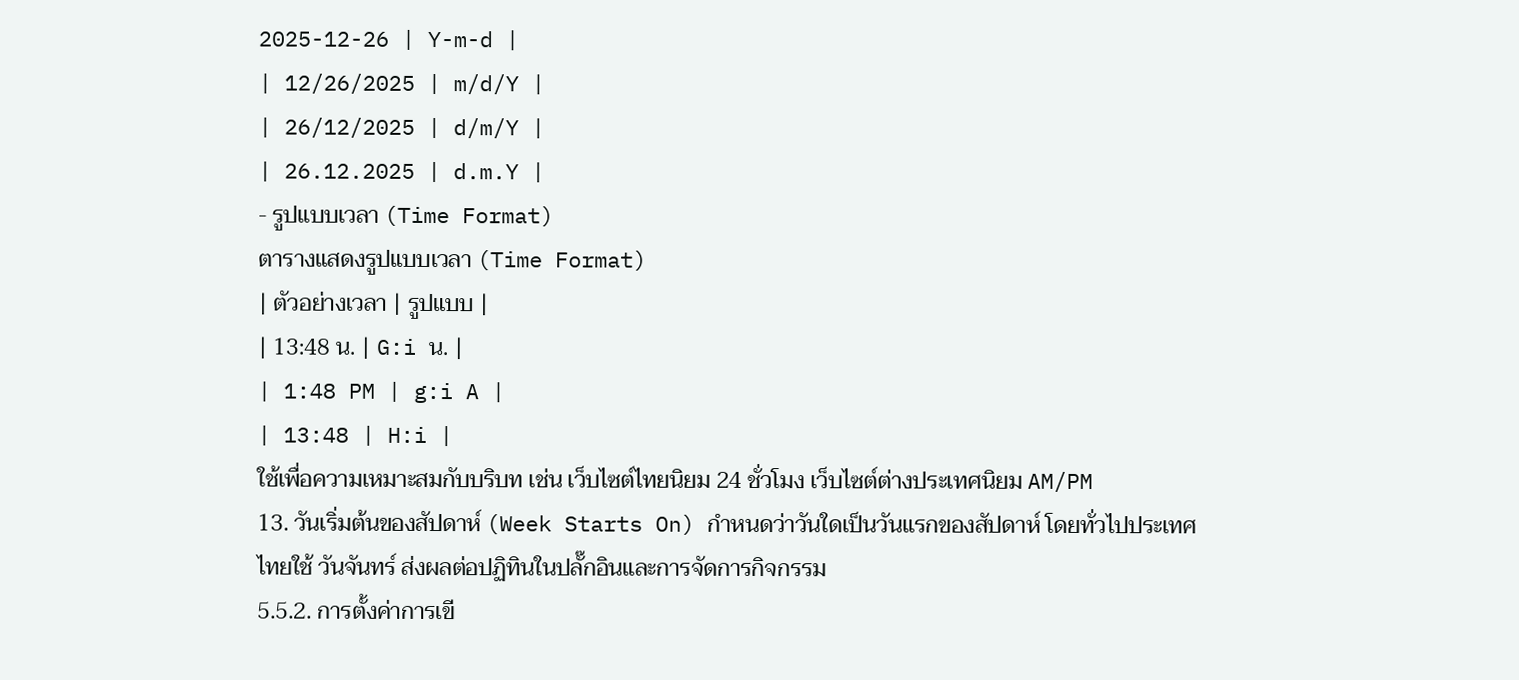2025-12-26 | Y-m-d |
| 12/26/2025 | m/d/Y |
| 26/12/2025 | d/m/Y |
| 26.12.2025 | d.m.Y |
- รูปแบบเวลา (Time Format)
ตารางแสดงรูปแบบเวลา (Time Format)
| ตัวอย่างเวลา | รูปแบบ |
| 13:48 น. | G:i น. |
| 1:48 PM | g:i A |
| 13:48 | H:i |
ใช้เพื่อความเหมาะสมกับบริบท เช่น เว็บไซต์ไทยนิยม 24 ชั่วโมง เว็บไซต์ต่างประเทศนิยม AM/PM
13. วันเริ่มต้นของสัปดาห์ (Week Starts On) กำหนดว่าวันใดเป็นวันแรกของสัปดาห์ โดยทั่วไปประเทศไทยใช้ วันจันทร์ ส่งผลต่อปฏิทินในปลั๊กอินและการจัดการกิจกรรม
5.5.2. การตั้งค่าการเขี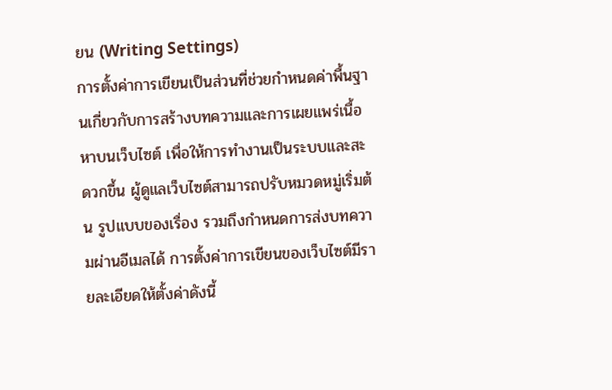ยน (Writing Settings)
การตั้งค่าการเขียนเป็นส่วนที่ช่วยกำหนดค่าพื้นฐานเกี่ยวกับการสร้างบทความและการเผยแพร่เนื้อหาบนเว็บไซต์ เพื่อให้การทำงานเป็นระบบและสะดวกขึ้น ผู้ดูแลเว็บไซต์สามารถปรับหมวดหมู่เริ่มต้น รูปแบบของเรื่อง รวมถึงกำหนดการส่งบทความผ่านอีเมลได้ การตั้งค่าการเขียนของเว็บไซต์มีรายละเอียดให้ตั้งค่าดังนี้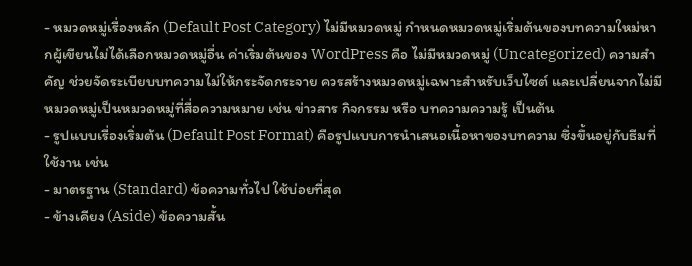- หมวดหมู่เรื่องหลัก (Default Post Category) ไม่มีหมวดหมู่ กำหนดหมวดหมู่เริ่มต้นของบทความใหม่หากผู้เขียนไม่ได้เลือกหมวดหมู่อื่น ค่าเริ่มต้นของ WordPress คือ ไม่มีหมวดหมู่ (Uncategorized) ความสำคัญ ช่วยจัดระเบียบบทความไม่ให้กระจัดกระจาย ควรสร้างหมวดหมู่เฉพาะสำหรับเว็บไซต์ และเปลี่ยนจากไม่มีหมวดหมู่เป็นหมวดหมู่ที่สื่อความหมาย เช่น ข่าวสาร กิจกรรม หรือ บทความความรู้ เป็นต้น
- รูปแบบเรื่องเริ่มต้น (Default Post Format) คือรูปแบบการนำเสนอเนื้อหาของบทความ ซึ่งขึ้นอยู่กับธีมที่ใช้งาน เช่น
- มาตรฐาน (Standard) ข้อความทั่วไป ใช้บ่อยที่สุด
- ข้างเคียง (Aside) ข้อความสั้น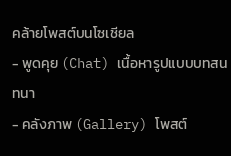คล้ายโพสต์บนโซเชียล
- พูดคุย (Chat) เนื้อหารูปแบบบทสนทนา
- คลังภาพ (Gallery) โพสต์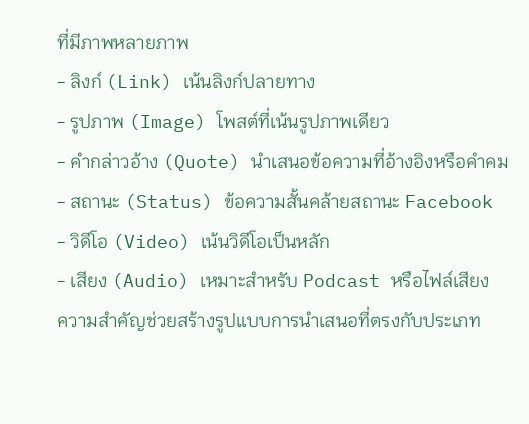ที่มีภาพหลายภาพ
- ลิงก์ (Link) เน้นลิงก์ปลายทาง
- รูปภาพ (Image) โพสต์ที่เน้นรูปภาพเดียว
- คำกล่าวอ้าง (Quote) นำเสนอข้อความที่อ้างอิงหรือคำคม
- สถานะ (Status) ข้อความสั้นคล้ายสถานะ Facebook
- วิดีโอ (Video) เน้นวิดีโอเป็นหลัก
- เสียง (Audio) เหมาะสำหรับ Podcast หรือไฟล์เสียง
ความสำคัญช่วยสร้างรูปแบบการนำเสนอที่ตรงกับประเภท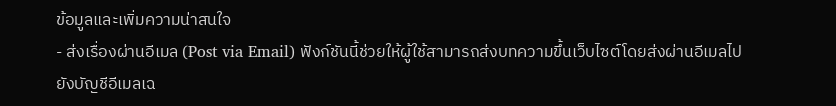ข้อมูลและเพิ่มความน่าสนใจ
- ส่งเรื่องผ่านอีเมล (Post via Email) ฟังก์ชันนี้ช่วยให้ผู้ใช้สามารถส่งบทความขึ้นเว็บไซต์โดยส่งผ่านอีเมลไปยังบัญชีอีเมลเฉ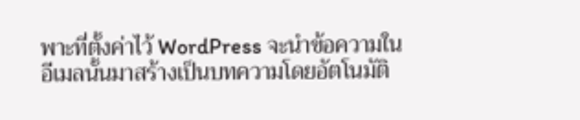พาะที่ตั้งค่าไว้ WordPress จะนำข้อความในอีเมลนั้นมาสร้างเป็นบทความโดยอัตโนมัติ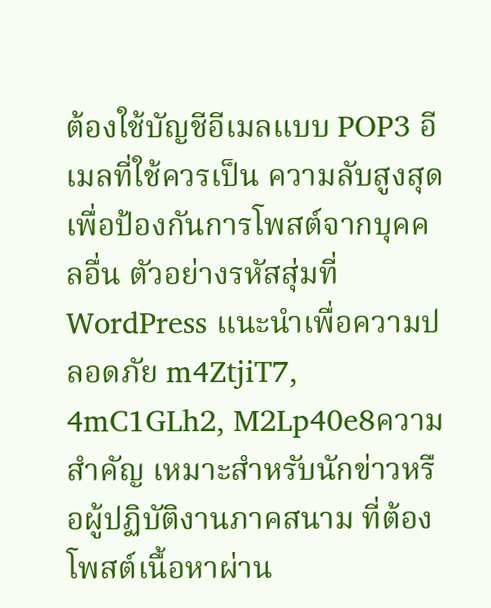ต้องใช้บัญชีอีเมลแบบ POP3 อีเมลที่ใช้ควรเป็น ความลับสูงสุด เพื่อป้องกันการโพสต์จากบุคคลอื่น ตัวอย่างรหัสสุ่มที่ WordPress แนะนำเพื่อความปลอดภัย m4ZtjiT7, 4mC1GLh2, M2Lp40e8ความสำคัญ เหมาะสำหรับนักข่าวหรือผู้ปฏิบัติงานภาคสนาม ที่ต้องโพสต์เนื้อหาผ่าน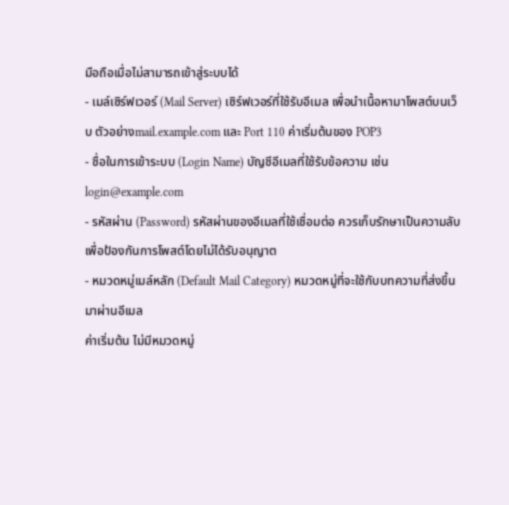มือถือเมื่อไม่สามารถเข้าสู่ระบบได้
- เมล์เซิร์ฟเวอร์ (Mail Server) เซิร์ฟเวอร์ที่ใช้รับอีเมล เพื่อนำเนื้อหามาโพสต์บนเว็บ ตัวอย่างmail.example.com และ Port 110 ค่าเริ่มต้นของ POP3
- ชื่อในการเข้าระบบ (Login Name) บัญชีอีเมลที่ใช้รับข้อความ เช่น login@example.com
- รหัสผ่าน (Password) รหัสผ่านของอีเมลที่ใช้เชื่อมต่อ ควรเก็บรักษาเป็นความลับเพื่อป้องกันการโพสต์โดยไม่ได้รับอนุญาต
- หมวดหมู่เมล์หลัก (Default Mail Category) หมวดหมู่ที่จะใช้กับบทความที่ส่งขึ้นมาผ่านอีเมล
ค่าเริ่มต้น ไม่มีหมวดหมู่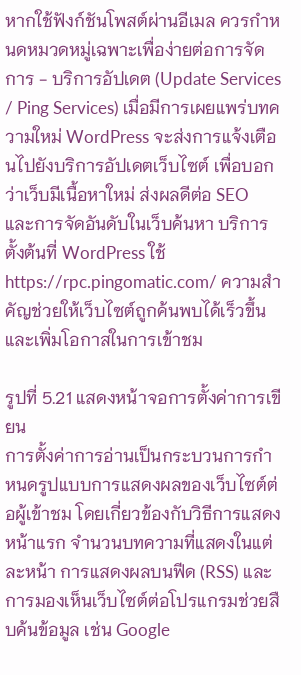หากใช้ฟังก์ชันโพสต์ผ่านอีเมล ควรกำหนดหมวดหมู่เฉพาะเพื่อง่ายต่อการจัดการ - บริการอัปเดต (Update Services / Ping Services) เมื่อมีการเผยแพร่บทความใหม่ WordPress จะส่งการแจ้งเตือนไปยังบริการอัปเดตเว็บไซต์ เพื่อบอกว่าเว็บมีเนื้อหาใหม่ ส่งผลดีต่อ SEO และการจัดอันดับในเว็บค้นหา บริการตั้งต้นที่ WordPress ใช้ https://rpc.pingomatic.com/ ความสำคัญช่วยให้เว็บไซต์ถูกค้นพบได้เร็วขึ้นและเพิ่มโอกาสในการเข้าชม

รูปที่ 5.21 แสดงหน้าจอการตั้งค่าการเขียน
การตั้งค่าการอ่านเป็นกระบวนการกำหนดรูปแบบการแสดงผลของเว็บไซต์ต่อผู้เข้าชม โดยเกี่ยวข้องกับวิธีการแสดงหน้าแรก จำนวนบทความที่แสดงในแต่ละหน้า การแสดงผลบนฟีด (RSS) และการมองเห็นเว็บไซต์ต่อโปรแกรมช่วยสืบค้นข้อมูล เช่น Google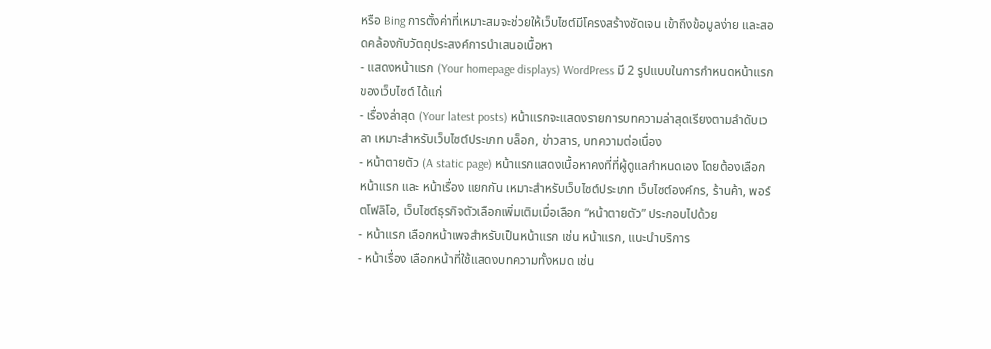หรือ Bing การตั้งค่าที่เหมาะสมจะช่วยให้เว็บไซต์มีโครงสร้างชัดเจน เข้าถึงข้อมูลง่าย และสอดคล้องกับวัตถุประสงค์การนำเสนอเนื้อหา
- แสดงหน้าแรก (Your homepage displays) WordPress มี 2 รูปแบบในการกำหนดหน้าแรกของเว็บไซต์ ได้แก่
- เรื่องล่าสุด (Your latest posts) หน้าแรกจะแสดงรายการบทความล่าสุดเรียงตามลำดับเวลา เหมาะสำหรับเว็บไซต์ประเภท บล็อก, ข่าวสาร, บทความต่อเนื่อง
- หน้าตายตัว (A static page) หน้าแรกแสดงเนื้อหาคงที่ที่ผู้ดูแลกำหนดเอง โดยต้องเลือก หน้าแรก และ หน้าเรื่อง แยกกัน เหมาะสำหรับเว็บไซต์ประเภท เว็บไซต์องค์กร, ร้านค้า, พอร์ตโฟลิโอ, เว็บไซต์ธุรกิจตัวเลือกเพิ่มเติมเมื่อเลือก “หน้าตายตัว” ประกอบไปด้วย
- หน้าแรก เลือกหน้าเพจสำหรับเป็นหน้าแรก เช่น หน้าแรก, แนะนำบริการ
- หน้าเรื่อง เลือกหน้าที่ใช้แสดงบทความทั้งหมด เช่น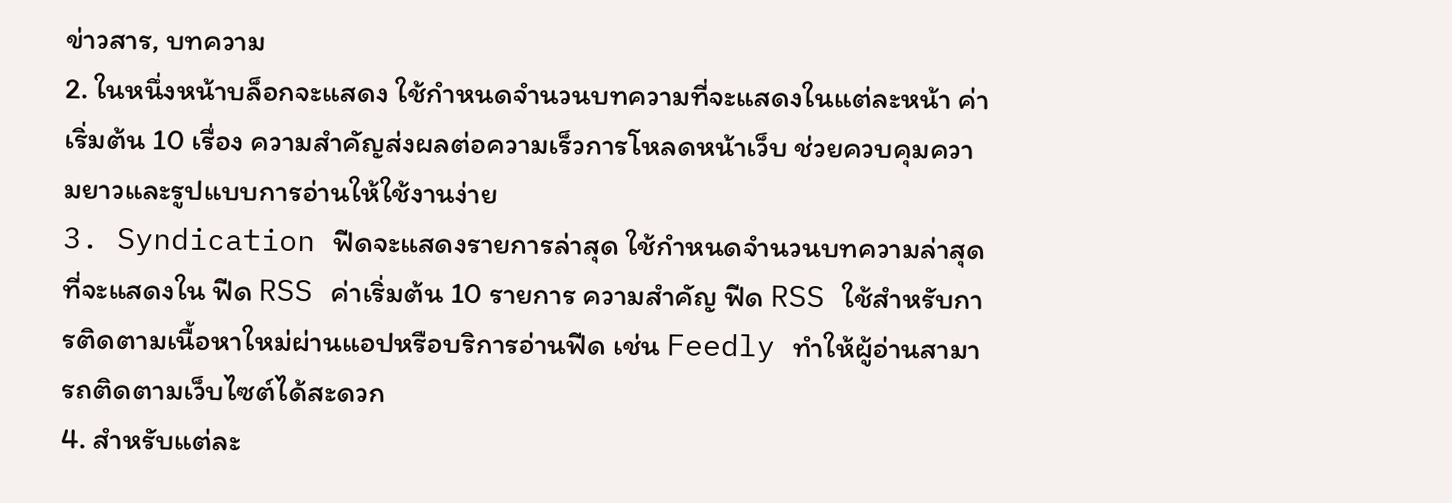ข่าวสาร, บทความ
2. ในหนึ่งหน้าบล็อกจะแสดง ใช้กำหนดจำนวนบทความที่จะแสดงในแต่ละหน้า ค่าเริ่มต้น 10 เรื่อง ความสำคัญส่งผลต่อความเร็วการโหลดหน้าเว็บ ช่วยควบคุมความยาวและรูปแบบการอ่านให้ใช้งานง่าย
3. Syndication ฟีดจะแสดงรายการล่าสุด ใช้กำหนดจำนวนบทความล่าสุดที่จะแสดงใน ฟีด RSS ค่าเริ่มต้น 10 รายการ ความสำคัญ ฟีด RSS ใช้สำหรับการติดตามเนื้อหาใหม่ผ่านแอปหรือบริการอ่านฟีด เช่น Feedly ทำให้ผู้อ่านสามารถติดตามเว็บไซต์ได้สะดวก
4. สำหรับแต่ละ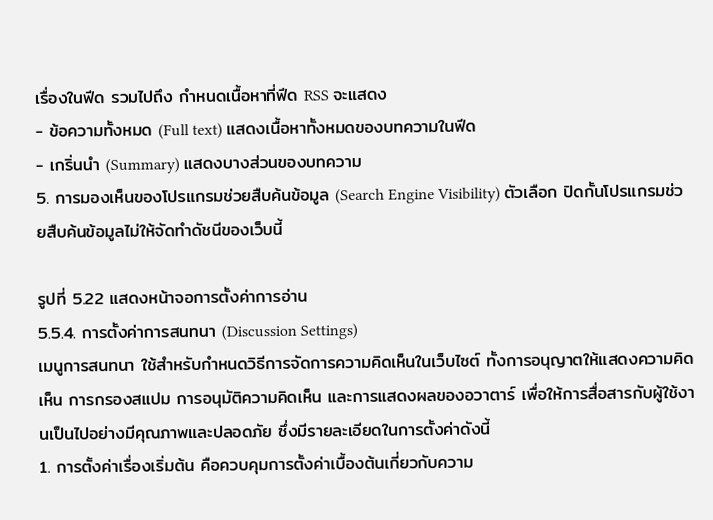เรื่องในฟีด รวมไปถึง กำหนดเนื้อหาที่ฟีด RSS จะแสดง
- ข้อความทั้งหมด (Full text) แสดงเนื้อหาทั้งหมดของบทความในฟีด
- เกริ่นนำ (Summary) แสดงบางส่วนของบทความ
5. การมองเห็นของโปรแกรมช่วยสืบค้นข้อมูล (Search Engine Visibility) ตัวเลือก ปิดกั้นโปรแกรมช่วยสืบค้นข้อมูลไม่ให้จัดทำดัชนีของเว็บนี้

รูปที่ 5.22 แสดงหน้าจอการตั้งค่าการอ่าน
5.5.4. การตั้งค่าการสนทนา (Discussion Settings)
เมนูการสนทนา ใช้สำหรับกำหนดวิธีการจัดการความคิดเห็นในเว็บไซต์ ทั้งการอนุญาตให้แสดงความคิดเห็น การกรองสแปม การอนุมัติความคิดเห็น และการแสดงผลของอวาตาร์ เพื่อให้การสื่อสารกับผู้ใช้งานเป็นไปอย่างมีคุณภาพและปลอดภัย ซึ่งมีรายละเอียดในการตั้งค่าดังนี้
1. การตั้งค่าเรื่องเริ่มต้น คือควบคุมการตั้งค่าเบื้องต้นเกี่ยวกับความ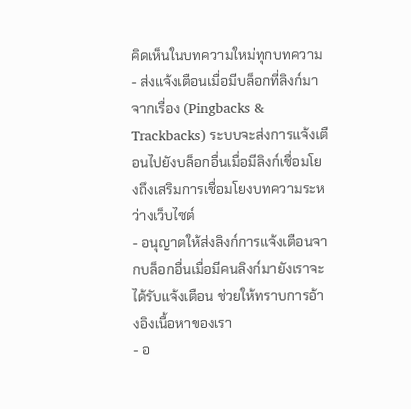คิดเห็นในบทความใหม่ทุกบทความ
- ส่งแจ้งเตือนเมื่อมีบล็อกที่ลิงก์มาจากเรื่อง (Pingbacks & Trackbacks) ระบบจะส่งการแจ้งเตือนไปยังบล็อกอื่นเมื่อมีลิงก์เชื่อมโยงถึงเสริมการเชื่อมโยงบทความระหว่างเว็บไซต์
- อนุญาตให้ส่งลิงก์การแจ้งเตือนจากบล็อกอื่นเมื่อมีคนลิงก์มายังเราจะได้รับแจ้งเตือน ช่วยให้ทราบการอ้างอิงเนื้อหาของเรา
- อ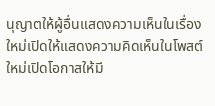นุญาตให้ผู้อื่นแสดงความเห็นในเรื่องใหม่เปิดให้แสดงความคิดเห็นในโพสต์ใหม่เปิดโอกาสให้มี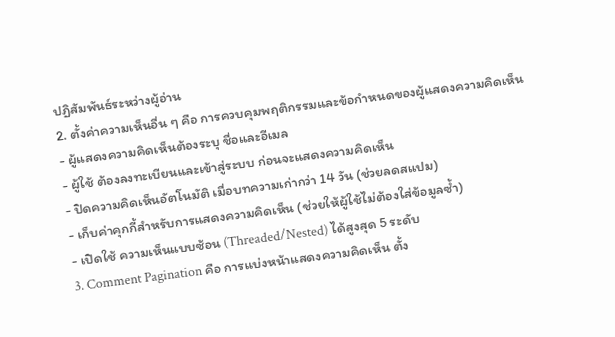ปฏิสัมพันธ์ระหว่างผู้อ่าน
2. ตั้งค่าความเห็นอื่น ๆ คือ การควบคุมพฤติกรรมและข้อกำหนดของผู้แสดงความคิดเห็น
- ผู้แสดงความคิดเห็นต้องระบุ ชื่อและอีเมล
- ผู้ใช้ ต้องลงทะเบียนและเข้าสู่ระบบ ก่อนจะแสดงความคิดเห็น
- ปิดความคิดเห็นอัตโนมัติ เมื่อบทความเก่ากว่า 14 วัน (ช่วยลดสแปม)
- เก็บค่าคุกกี้สำหรับการแสดงความคิดเห็น (ช่วยให้ผู้ใช้ไม่ต้องใส่ข้อมูลซ้ำ)
- เปิดใช้ ความเห็นแบบซ้อน (Threaded/Nested) ได้สูงสุด 5 ระดับ
3. Comment Pagination คือ การแบ่งหน้าแสดงความคิดเห็น ตั้ง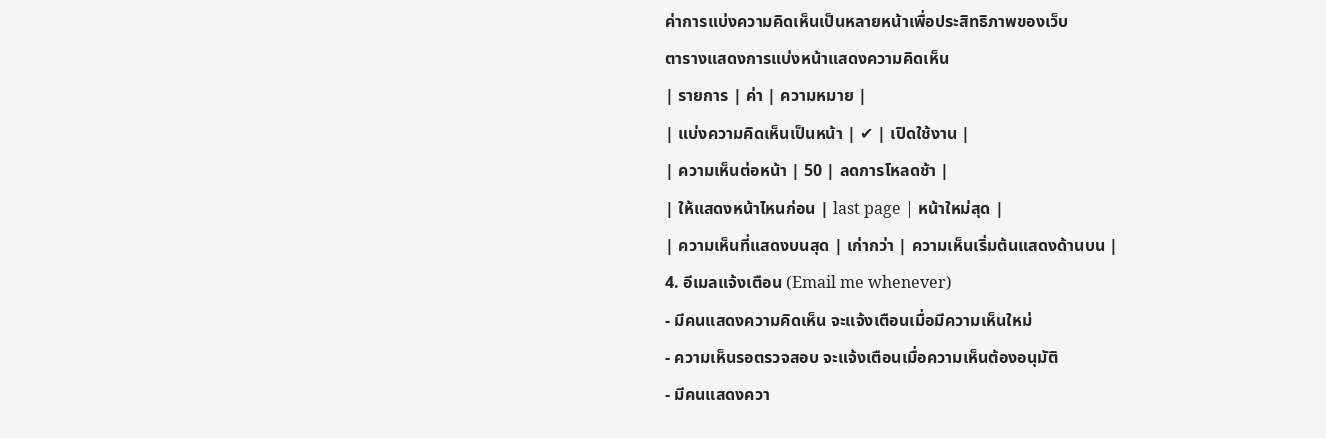ค่าการแบ่งความคิดเห็นเป็นหลายหน้าเพื่อประสิทธิภาพของเว็บ
ตารางแสดงการแบ่งหน้าแสดงความคิดเห็น
| รายการ | ค่า | ความหมาย |
| แบ่งความคิดเห็นเป็นหน้า | ✔ | เปิดใช้งาน |
| ความเห็นต่อหน้า | 50 | ลดการโหลดช้า |
| ให้แสดงหน้าไหนก่อน | last page | หน้าใหม่สุด |
| ความเห็นที่แสดงบนสุด | เก่ากว่า | ความเห็นเริ่มต้นแสดงด้านบน |
4. อีเมลแจ้งเตือน (Email me whenever)
- มีคนแสดงความคิดเห็น จะแจ้งเตือนเมื่อมีความเห็นใหม่
- ความเห็นรอตรวจสอบ จะแจ้งเตือนเมื่อความเห็นต้องอนุมัติ
- มีคนแสดงควา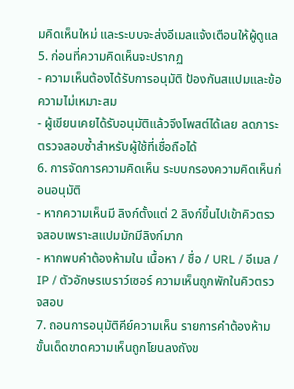มคิดเห็นใหม่ และระบบจะส่งอีเมลแจ้งเตือนให้ผู้ดูแล
5. ก่อนที่ความคิดเห็นจะปรากฏ
- ความเห็นต้องได้รับการอนุมัติ ป้องกันสแปมและข้อความไม่เหมาะสม
- ผู้เขียนเคยได้รับอนุมัติแล้วจึงโพสต์ได้เลย ลดภาระตรวจสอบซ้ำสำหรับผู้ใช้ที่เชื่อถือได้
6. การจัดการความคิดเห็น ระบบกรองความคิดเห็นก่อนอนุมัติ
- หากความเห็นมี ลิงก์ตั้งแต่ 2 ลิงก์ขึ้นไปเข้าคิวตรวจสอบเพราะสแปมมักมีลิงก์มาก
- หากพบคำต้องห้ามใน เนื้อหา / ชื่อ / URL / อีเมล / IP / ตัวอักษรเบราว์เซอร์ ความเห็นถูกพักในคิวตรวจสอบ
7. ถอนการอนุมัติคีย์ความเห็น รายการคำต้องห้ามขั้นเด็ดขาดความเห็นถูกโยนลงถังข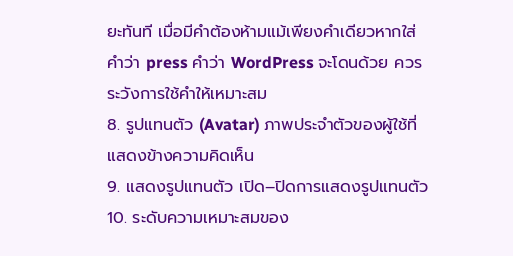ยะทันที เมื่อมีคำต้องห้ามแม้เพียงคำเดียวหากใส่คำว่า press คำว่า WordPress จะโดนด้วย ควรระวังการใช้คำให้เหมาะสม
8. รูปแทนตัว (Avatar) ภาพประจำตัวของผู้ใช้ที่แสดงข้างความคิดเห็น
9. แสดงรูปแทนตัว เปิด–ปิดการแสดงรูปแทนตัว
10. ระดับความเหมาะสมของ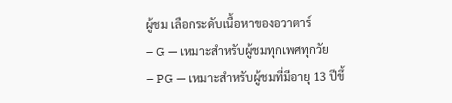ผู้ชม เลือกระดับเนื้อหาของอวาตาร์
– G — เหมาะสำหรับผู้ชมทุกเพศทุกวัย
– PG — เหมาะสำหรับผู้ชมที่มีอายุ 13 ปีขึ้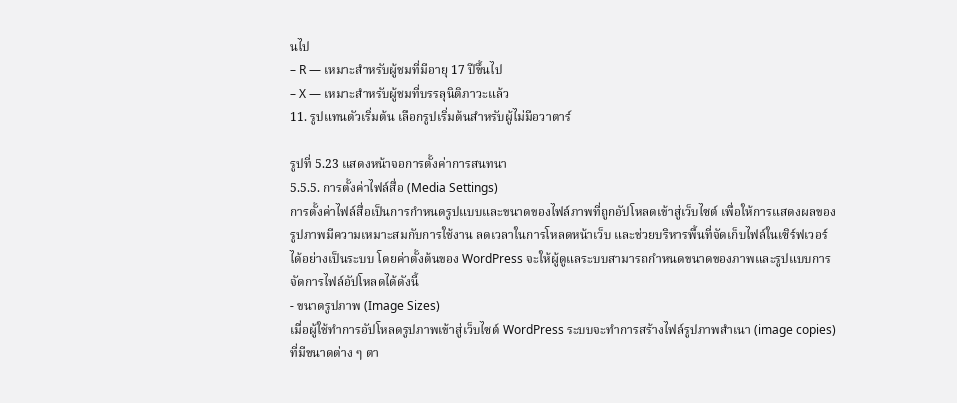นไป
– R — เหมาะสำหรับผู้ชมที่มีอายุ 17 ปีขึ้นไป
– X — เหมาะสำหรับผู้ชมที่บรรลุนิติภาวะแล้ว
11. รูปแทนตัวเริ่มต้น เลือกรูปเริ่มต้นสำหรับผู้ไม่มีอวาตาร์

รูปที่ 5.23 แสดงหน้าจอการตั้งค่าการสนทนา
5.5.5. การตั้งค่าไฟล์สื่อ (Media Settings)
การตั้งค่าไฟล์สื่อเป็นการกำหนดรูปแบบและขนาดของไฟล์ภาพที่ถูกอัปโหลดเข้าสู่เว็บไซต์ เพื่อให้การแสดงผลของรูปภาพมีความเหมาะสมกับการใช้งาน ลดเวลาในการโหลดหน้าเว็บ และช่วยบริหารพื้นที่จัดเก็บไฟล์ในเซิร์ฟเวอร์ได้อย่างเป็นระบบ โดยค่าตั้งต้นของ WordPress จะให้ผู้ดูแลระบบสามารถกำหนดขนาดของภาพและรูปแบบการจัดการไฟล์อัปโหลดได้ดังนี้
- ขนาดรูปภาพ (Image Sizes)
เมื่อผู้ใช้ทำการอัปโหลดรูปภาพเข้าสู่เว็บไซต์ WordPress ระบบจะทำการสร้างไฟล์รูปภาพสำเนา (image copies) ที่มีขนาดต่าง ๆ ตา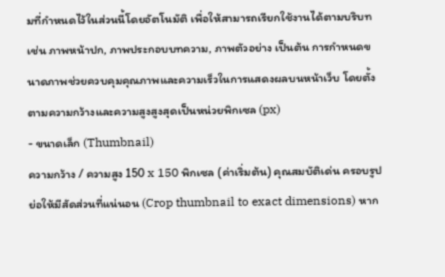มที่กำหนดไว้ในส่วนนี้โดยอัตโนมัติ เพื่อให้สามารถเรียกใช้งานได้ตามบริบท เช่น ภาพหน้าปก, ภาพประกอบบทความ, ภาพตัวอย่าง เป็นต้น การกำหนดขนาดภาพช่วยควบคุมคุณภาพและความเร็วในการแสดงผลบนหน้าเว็บ โดยตั้งตามความกว้างและความสูงสูงสุดเป็นหน่วยพิกเซล (px)
- ขนาดเล็ก (Thumbnail)
ความกว้าง / ความสูง 150 x 150 พิกเซล (ค่าเริ่มต้น) คุณสมบัติเด่น ครอบรูปย่อให้มีสัดส่วนที่แน่นอน (Crop thumbnail to exact dimensions) หาก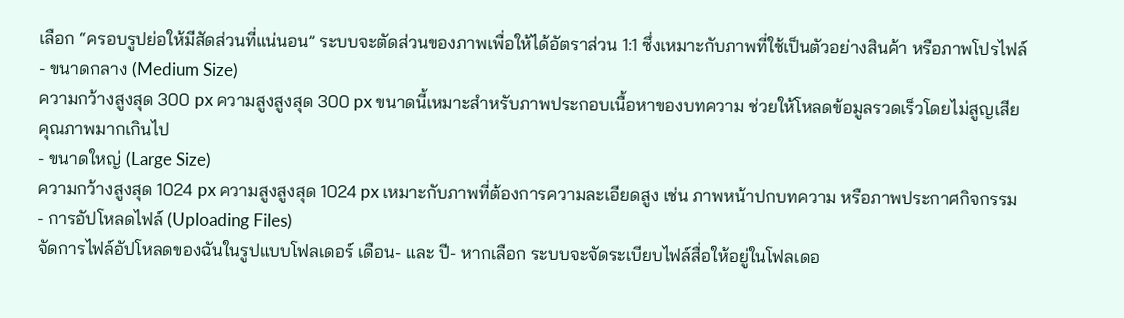เลือก “ครอบรูปย่อให้มีสัดส่วนที่แน่นอน” ระบบจะตัดส่วนของภาพเพื่อให้ได้อัตราส่วน 1:1 ซึ่งเหมาะกับภาพที่ใช้เป็นตัวอย่างสินค้า หรือภาพโปรไฟล์
- ขนาดกลาง (Medium Size)
ความกว้างสูงสุด 300 px ความสูงสูงสุด 300 px ขนาดนี้เหมาะสำหรับภาพประกอบเนื้อหาของบทความ ช่วยให้โหลดข้อมูลรวดเร็วโดยไม่สูญเสียคุณภาพมากเกินไป
- ขนาดใหญ่ (Large Size)
ความกว้างสูงสุด 1024 px ความสูงสูงสุด 1024 px เหมาะกับภาพที่ต้องการความละเอียดสูง เช่น ภาพหน้าปกบทความ หรือภาพประกาศกิจกรรม
- การอัปโหลดไฟล์ (Uploading Files)
จัดการไฟล์อัปโหลดของฉันในรูปแบบโฟลเดอร์ เดือน- และ ปี- หากเลือก ระบบจะจัดระเบียบไฟล์สื่อให้อยู่ในโฟลเดอ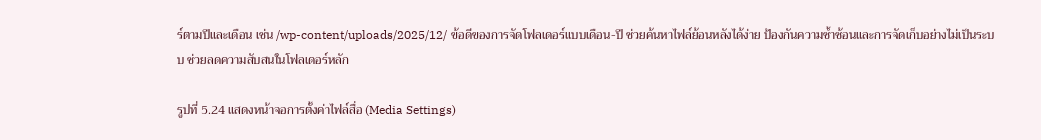ร์ตามปีและเดือน เช่น /wp-content/uploads/2025/12/ ข้อดีของการจัดโฟลเดอร์แบบเดือน-ปี ช่วยค้นหาไฟล์ย้อนหลังได้ง่าย ป้องกันความซ้ำซ้อนและการจัดเก็บอย่างไม่เป็นระบบ ช่วยลดความสับสนในโฟลเดอร์หลัก

รูปที่ 5.24 แสดงหน้าจอการตั้งค่าไฟล์สื่อ (Media Settings)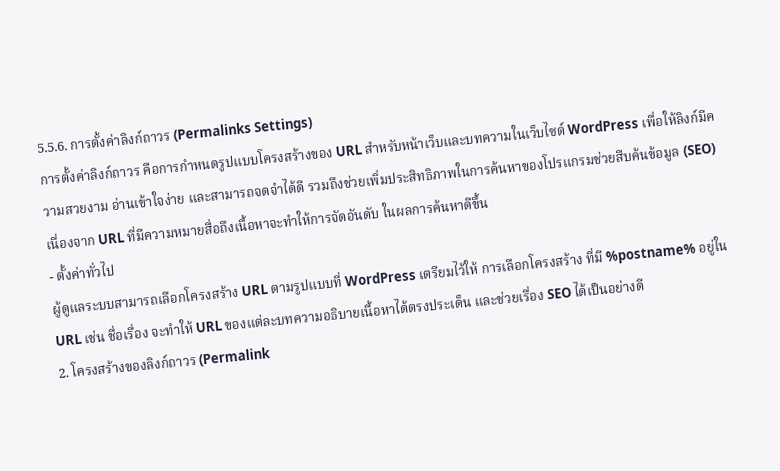5.5.6. การตั้งค่าลิงก์ถาวร (Permalinks Settings)
การตั้งค่าลิงก์ถาวร คือการกำหนดรูปแบบโครงสร้างของ URL สำหรับหน้าเว็บและบทความในเว็บไซต์ WordPress เพื่อให้ลิงก์มีความสวยงาม อ่านเข้าใจง่าย และสามารถจดจำได้ดี รวมถึงช่วยเพิ่มประสิทธิภาพในการค้นหาของโปรแกรมช่วยสืบค้นข้อมูล (SEO) เนื่องจาก URL ที่มีความหมายสื่อถึงเนื้อหาจะทำให้การจัดอันดับ ในผลการค้นหาดีขึ้น
- ตั้งค่าทั่วไป
ผู้ดูแลระบบสามารถเลือกโครงสร้าง URL ตามรูปแบบที่ WordPress เตรียมไว้ให้ การเลือกโครงสร้าง ที่มี %postname% อยู่ใน URL เช่น ชื่อเรื่อง จะทำให้ URL ของแต่ละบทความอธิบายเนื้อหาได้ตรงประเด็น และช่วยเรื่อง SEO ได้เป็นอย่างดี
2. โครงสร้างของลิงก์ถาวร (Permalink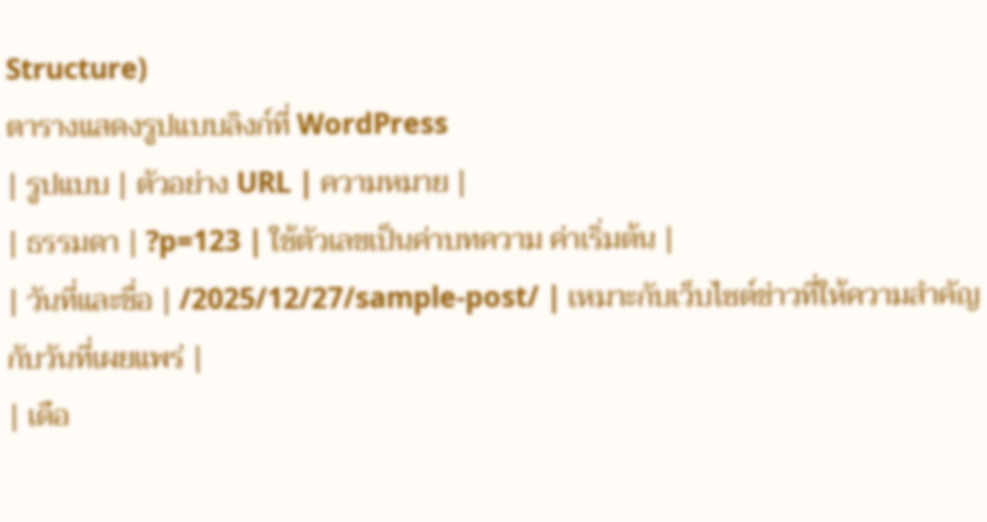Structure)
ตารางแสดงรูปแบบลิงก์ที่ WordPress
| รูปแบบ | ตัวอย่าง URL | ความหมาย |
| ธรรมดา | ?p=123 | ใช้ตัวเลขเป็นค่าบทความ ค่าเริ่มต้น |
| วันที่และชื่อ | /2025/12/27/sample-post/ | เหมาะกับเว็บไซต์ข่าวที่ให้ความสำคัญกับวันที่เผยแพร่ |
| เดือ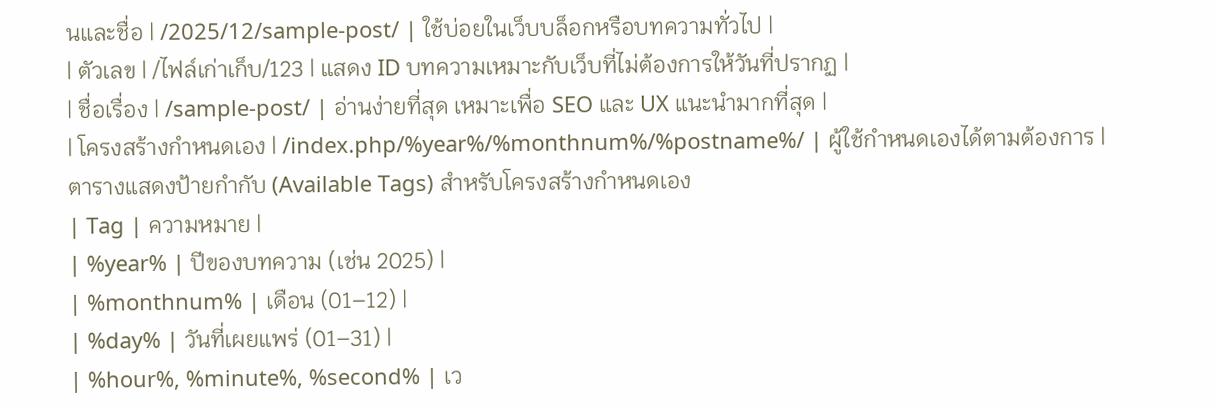นและชื่อ | /2025/12/sample-post/ | ใช้บ่อยในเว็บบล็อกหรือบทความทั่วไป |
| ตัวเลข | /ไฟล์เก่าเก็บ/123 | แสดง ID บทความเหมาะกับเว็บที่ไม่ต้องการให้วันที่ปรากฏ |
| ชื่อเรื่อง | /sample-post/ | อ่านง่ายที่สุด เหมาะเพื่อ SEO และ UX แนะนำมากที่สุด |
| โครงสร้างกำหนดเอง | /index.php/%year%/%monthnum%/%postname%/ | ผู้ใช้กำหนดเองได้ตามต้องการ |
ตารางแสดงป้ายกำกับ (Available Tags) สำหรับโครงสร้างกำหนดเอง
| Tag | ความหมาย |
| %year% | ปีของบทความ (เช่น 2025) |
| %monthnum% | เดือน (01–12) |
| %day% | วันที่เผยแพร่ (01–31) |
| %hour%, %minute%, %second% | เว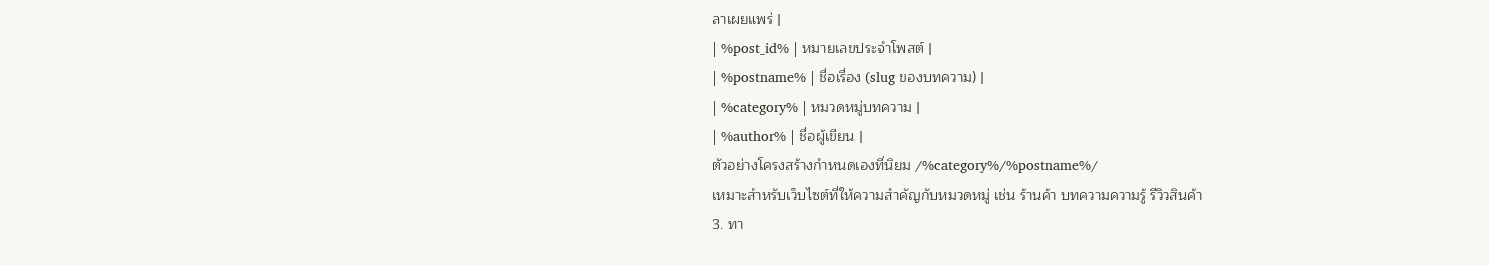ลาเผยแพร่ |
| %post_id% | หมายเลขประจำโพสต์ |
| %postname% | ชื่อเรื่อง (slug ของบทความ) |
| %category% | หมวดหมู่บทความ |
| %author% | ชื่อผู้เขียน |
ตัวอย่างโครงสร้างกำหนดเองที่นิยม /%category%/%postname%/
เหมาะสำหรับเว็บไซต์ที่ให้ความสำคัญกับหมวดหมู่ เช่น ร้านค้า บทความความรู้ รีวิวสินค้า
3. ทา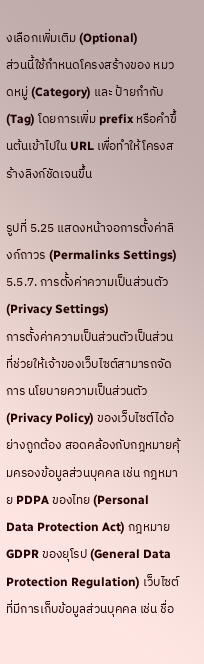งเลือกเพิ่มเติม (Optional)
ส่วนนี้ใช้กำหนดโครงสร้างของ หมวดหมู่ (Category) และ ป้ายกำกับ (Tag) โดยการเพิ่ม prefix หรือคำขึ้นต้นเข้าไปใน URL เพื่อทำให้โครงสร้างลิงก์ชัดเจนขึ้น

รูปที่ 5.25 แสดงหน้าจอการตั้งค่าลิงก์ถาวร (Permalinks Settings)
5.5.7. การตั้งค่าความเป็นส่วนตัว (Privacy Settings)
การตั้งค่าความเป็นส่วนตัวเป็นส่วนที่ช่วยให้เจ้าของเว็บไซต์สามารถจัดการ นโยบายความเป็นส่วนตัว (Privacy Policy) ของเว็บไซต์ได้อย่างถูกต้อง สอดคล้องกับกฎหมายคุ้มครองข้อมูลส่วนบุคคล เช่น กฎหมาย PDPA ของไทย (Personal Data Protection Act) กฎหมาย GDPR ของยุโรป (General Data Protection Regulation) เว็บไซต์ที่มีการเก็บข้อมูลส่วนบุคคล เช่น ชื่อ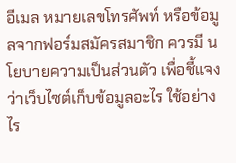อีเมล หมายเลขโทรศัพท์ หรือข้อมูลจากฟอร์มสมัครสมาชิก ควรมี นโยบายความเป็นส่วนตัว เพื่อชี้แจงว่าเว็บไซต์เก็บข้อมูลอะไร ใช้อย่างไร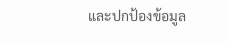และปกป้องข้อมูล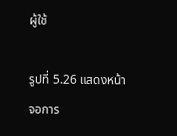ผู้ใช้

รูปที่ 5.26 แสดงหน้าจอการ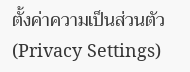ตั้งค่าความเป็นส่วนตัว (Privacy Settings)